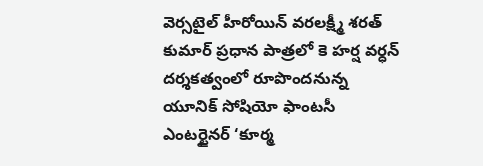వెర్సటైల్ హీరోయిన్ వరలక్ష్మీ శరత్ కుమార్ ప్రధాన పాత్రలో కె హర్ష వర్ధన్ దర్శకత్వంలో రూపొందనున్న యూనిక్ సోషియో ఫాంటసీ ఎంటర్టైనర్ ‘కూర్మ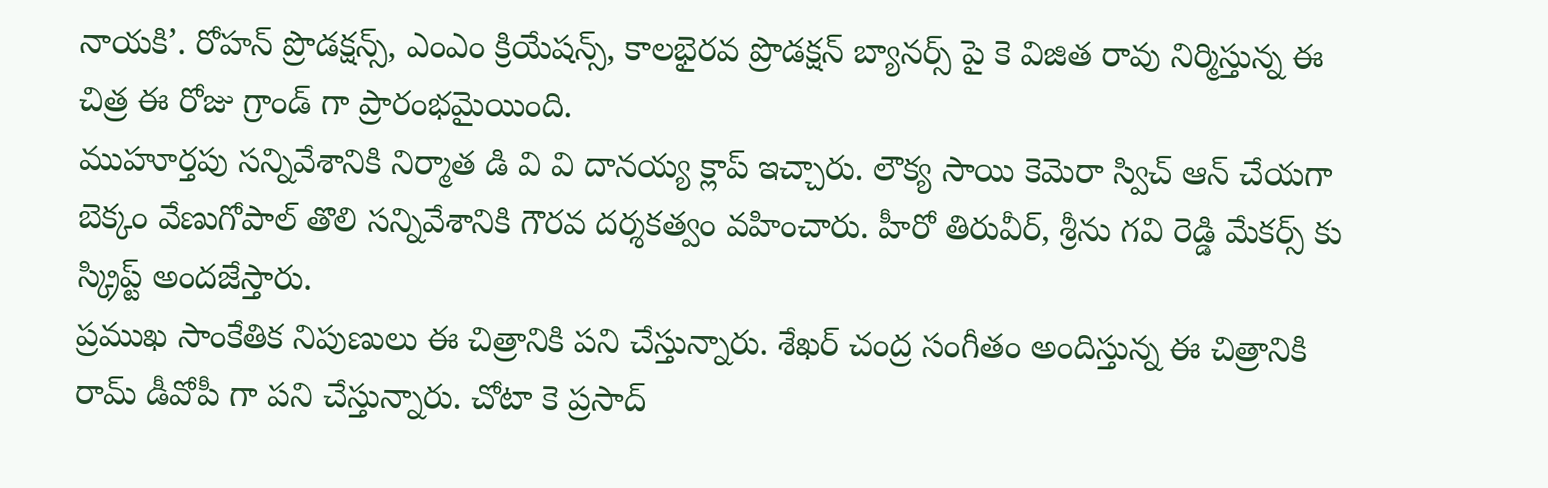నాయకి’. రోహన్ ప్రొడక్షన్స్, ఎంఎం క్రియేషన్స్, కాలభైరవ ప్రొడక్షన్ బ్యానర్స్ పై కె విజిత రావు నిర్మిస్తున్న ఈ చిత్ర ఈ రోజు గ్రాండ్ గా ప్రారంభమైయింది.
ముహూర్తపు సన్నివేశానికి నిర్మాత డి వి వి దానయ్య క్లాప్ ఇచ్చారు. లౌక్య సాయి కెమెరా స్విచ్ ఆన్ చేయగా బెక్కం వేణుగోపాల్ తొలి సన్నివేశానికి గౌరవ దర్శకత్వం వహించారు. హీరో తిరువీర్, శ్రీను గవి రెడ్డి మేకర్స్ కు స్క్రిప్ట్ అందజేస్తారు.
ప్రముఖ సాంకేతిక నిపుణులు ఈ చిత్రానికి పని చేస్తున్నారు. శేఖర్ చంద్ర సంగీతం అందిస్తున్న ఈ చిత్రానికి రామ్ డీవోపీ గా పని చేస్తున్నారు. చోటా కె ప్రసాద్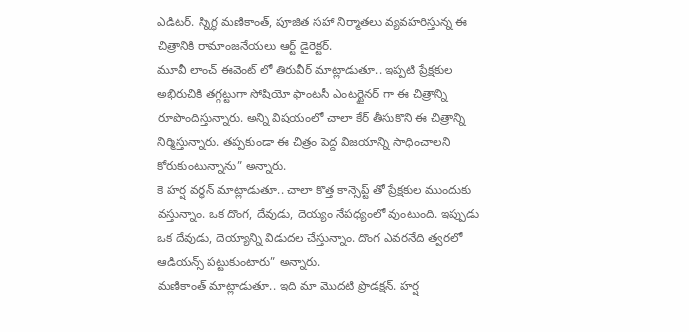ఎడిటర్. స్నిగ్ధ మణికాంత్, పూజిత సహా నిర్మాతలు వ్యవహరిస్తున్న ఈ చిత్రానికి రామాంజనేయలు ఆర్ట్ డైరెక్టర్.
మూవీ లాంచ్ ఈవెంట్ లో తిరువీర్ మాట్లాడుతూ.. ఇప్పటి ప్రేక్షకుల అభిరుచికి తగ్గట్టుగా సోషియో ఫాంటసీ ఎంటర్టైనర్ గా ఈ చిత్రాన్ని రూపొందిస్తున్నారు. అన్ని విషయంలో చాలా కేర్ తీసుకొని ఈ చిత్రాన్ని నిర్మిస్తున్నారు. తప్పకుండా ఈ చిత్రం పెద్ద విజయాన్ని సాధించాలని కోరుకుంటున్నాను” అన్నారు.
కె హర్ష వర్ధన్ మాట్లాడుతూ.. చాలా కొత్త కాన్సెప్ట్ తో ప్రేక్షకుల ముందుకు వస్తున్నాం. ఒక దొంగ, దేవుడు, దెయ్యం నేపధ్యంలో వుంటుంది. ఇప్పుడు ఒక దేవుడు, దెయ్యాన్ని విడుదల చేస్తున్నాం. దొంగ ఎవరనేది త్వరలో ఆడియన్స్ పట్టుకుంటారు” అన్నారు.
మణికాంత్ మాట్లాడుతూ.. ఇది మా మొదటి ప్రొడక్షన్. హర్ష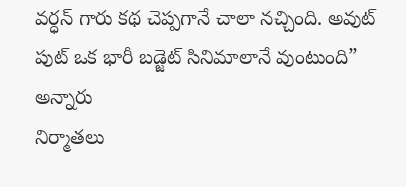వర్ధన్ గారు కథ చెప్పగానే చాలా నచ్చింది. అవుట్ పుట్ ఒక భారీ బడ్జెట్ సినిమాలానే వుంటుంది” అన్నారు
నిర్మాతలు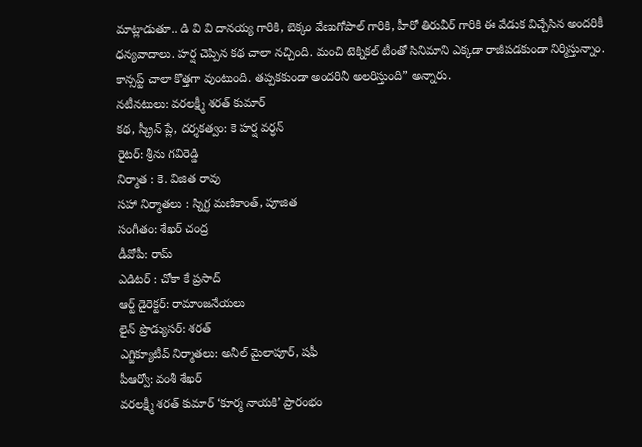మాట్లాడుతూ.. డి వి వి దానయ్య గారికి, బెక్కం వేణుగోపాల్ గారికి, హీరో తిరువీర్ గారికి ఈ వేడుక విచ్చేసిన అందరికీ ధన్యవాదాలు. హర్ష చెప్పిన కథ చాలా నచ్చింది. మంచి టెక్నికల్ టీంతో సినిమాని ఎక్కడా రాజీపడకుండా నిర్మిస్తున్నాం. కాన్సప్ట్ చాలా కొత్తగా వుంటుంది. తప్పకకుండా అందరినీ అలరిస్తుంది” అన్నారు.
నటీనటులు: వరలక్ష్మీ శరత్ కుమార్
కథ, స్క్రీన్ ప్లే, దర్శకత్వం: కె హర్ష వర్ధన్
రైటర్: శ్రీను గవిరెడ్డి
నిర్మాత : కె. విజిత రావు
సహా నిర్మాతలు : స్నిగ్ధ మణికాంత్, పూజిత
సంగీతం: శేఖర్ చంద్ర
డీవోపీ: రామ్
ఎడిటర్ : చోకా కే ప్రసాద్
ఆర్ట్ డైరెక్టర్: రామాంజనేయలు
లైన్ ప్రొడ్యుసర్: శరత్
ఎగ్జిక్యూటీవ్ నిర్మాతలు: అనీల్ మైలాపూర్, షఫీ
పీఆర్వో: వంశీ శేఖర్
వరలక్ష్మీ శరత్ కుమార్ ‘కూర్మ నాయకి’ ప్రారంభం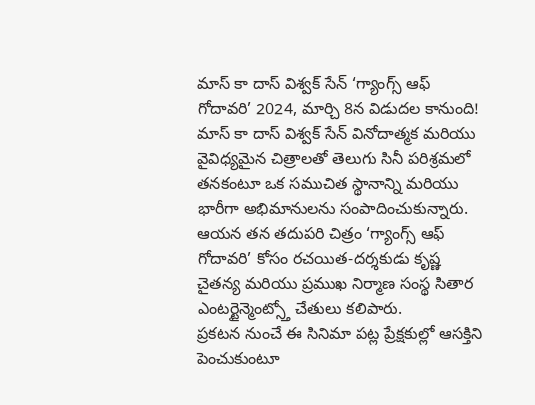మాస్ కా దాస్ విశ్వక్ సేన్ ‘గ్యాంగ్స్ ఆఫ్ గోదావరి’ 2024, మార్చి 8న విడుదల కానుంది!
మాస్ కా దాస్ విశ్వక్ సేన్ వినోదాత్మక మరియు వైవిధ్యమైన చిత్రాలతో తెలుగు సినీ పరిశ్రమలో తనకంటూ ఒక సముచిత స్థానాన్ని మరియు భారీగా అభిమానులను సంపాదించుకున్నారు. ఆయన తన తదుపరి చిత్రం ‘గ్యాంగ్స్ ఆఫ్ గోదావరి’ కోసం రచయిత-దర్శకుడు కృష్ణ చైతన్య మరియు ప్రముఖ నిర్మాణ సంస్థ సితార ఎంటర్టైన్మెంట్స్తో చేతులు కలిపారు.
ప్రకటన నుంచే ఈ సినిమా పట్ల ప్రేక్షకుల్లో ఆసక్తిని పెంచుకుంటూ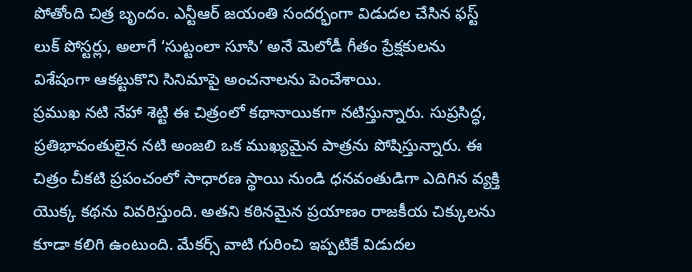పోతోంది చిత్ర బృందం. ఎన్టీఆర్ జయంతి సందర్భంగా విడుదల చేసిన ఫస్ట్ లుక్ పోస్టర్లు, అలాగే ‘సుట్టంలా సూసి’ అనే మెలోడీ గీతం ప్రేక్షకులను విశేషంగా ఆకట్టుకొని సినిమాపై అంచనాలను పెంచేశాయి.
ప్రముఖ నటి నేహా శెట్టి ఈ చిత్రంలో కథానాయికగా నటిస్తున్నారు. సుప్రసిద్ధ, ప్రతిభావంతులైన నటి అంజలి ఒక ముఖ్యమైన పాత్రను పోషిస్తున్నారు. ఈ చిత్రం చీకటి ప్రపంచంలో సాధారణ స్థాయి నుండి ధనవంతుడిగా ఎదిగిన వ్యక్తి యొక్క కథను వివరిస్తుంది. అతని కఠినమైన ప్రయాణం రాజకీయ చిక్కులను కూడా కలిగి ఉంటుంది. మేకర్స్ వాటి గురించి ఇప్పటికే విడుదల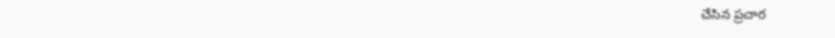చేసిన ప్రచార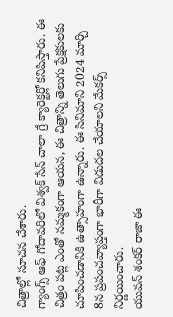చిత్రాల్లో సూచన చేశారు.
గ్యాంగ్స్ ఆఫ్ గోదావరిలో విశ్వక్ సేన్ చాలా గ్రే క్యారెక్టర్లో కనిపిస్తారు. ఈ చిత్రం పట్ల ఎంతో నమ్మకంగా ఆయన, ఈ చిత్రాన్ని తెలుగు ప్రేక్షకులకు చూపించడానికి ఉత్సాహంగా ఉన్నారు. ఈ సినిమాని 2024 మార్చి 8న ప్రపంచవ్యాప్తంగా భారీగా విడుదల చేయాలని మేకర్స్ నిర్ణయించారు.
యువన్ శంకర్ రాజా ఈ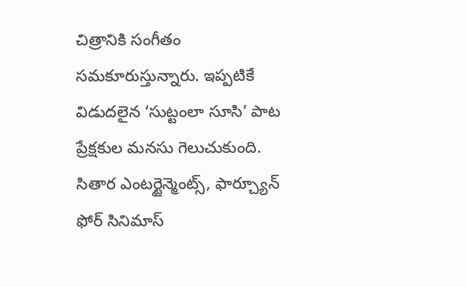చిత్రానికి సంగీతం సమకూరుస్తున్నారు. ఇప్పటికే విడుదలైన ‘సుట్టంలా సూసి’ పాట ప్రేక్షకుల మనసు గెలుచుకుంది. సితార ఎంటర్టైన్మెంట్స్, ఫార్చ్యూన్ ఫోర్ సినిమాస్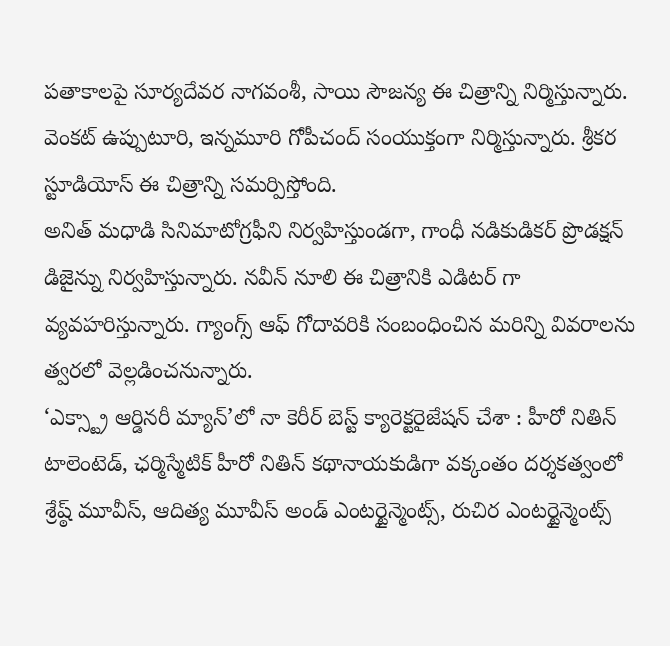పతాకాలపై సూర్యదేవర నాగవంశీ, సాయి సౌజన్య ఈ చిత్రాన్ని నిర్మిస్తున్నారు. వెంకట్ ఉప్పుటూరి, ఇన్నమూరి గోపీచంద్ సంయుక్తంగా నిర్మిస్తున్నారు. శ్రీకర స్టూడియోస్ ఈ చిత్రాన్ని సమర్పిస్తోంది.
అనిత్ మధాడి సినిమాటోగ్రఫీని నిర్వహిస్తుండగా, గాంధీ నడికుడికర్ ప్రొడక్షన్ డిజైన్ను నిర్వహిస్తున్నారు. నవీన్ నూలి ఈ చిత్రానికి ఎడిటర్ గా వ్యవహరిస్తున్నారు. గ్యాంగ్స్ ఆఫ్ గోదావరికి సంబంధించిన మరిన్ని వివరాలను త్వరలో వెల్లడించనున్నారు.
‘ఎక్స్ట్రా ఆర్డినరీ మ్యాన్’లో నా కెరీర్ బెస్ట్ క్యారెక్టరైజేషన్ చేశా : హీరో నితిన్
టాలెంటెడ్, ఛర్మిస్మేటిక్ హీరో నితిన్ కథానాయకుడిగా వక్కంతం దర్శకత్వంలో శ్రేష్ఠ్ మూవీస్, ఆదిత్య మూవీస్ అండ్ ఎంటర్టైన్మెంట్స్, రుచిర ఎంటర్టైన్మెంట్స్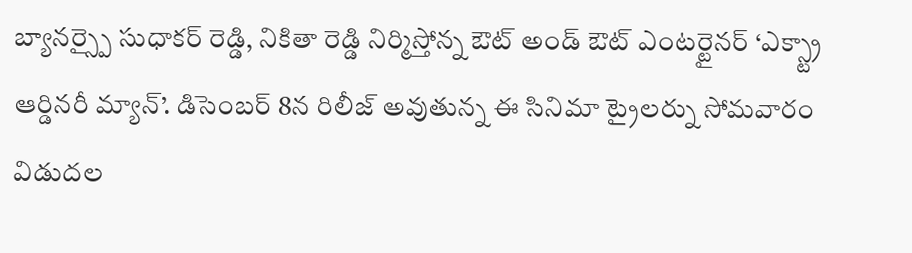బ్యానర్స్పై సుధాకర్ రెడ్డి, నికితా రెడ్డి నిర్మిస్తోన్న ఔట్ అండ్ ఔట్ ఎంటర్టైనర్ ‘ఎక్స్ట్రా ఆర్డినరీ మ్యాన్’. డిసెంబర్ 8న రిలీజ్ అవుతున్న ఈ సినిమా ట్రైలర్ను సోమవారం విడుదల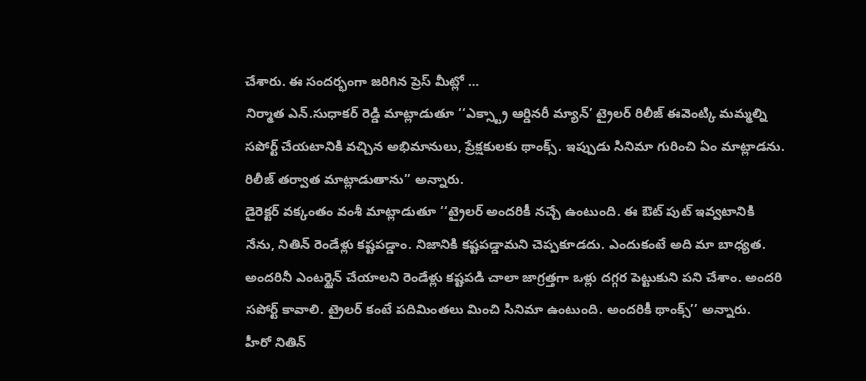చేశారు. ఈ సందర్భంగా జరిగిన ప్రెస్ మీట్లో …
నిర్మాత ఎన్.సుధాకర్ రెడ్డి మాట్లాడుతూ ‘‘ఎక్స్ట్రా ఆర్డినరీ మ్యాన్’ ట్రైలర్ రిలీజ్ ఈవెంట్కి మమ్మల్ని సపోర్ట్ చేయటానికి వచ్చిన అభిమానులు, ప్రేక్షకులకు థాంక్స్. ఇప్పుడు సినిమా గురించి ఏం మాట్లాడను. రిలీజ్ తర్వాత మాట్లాడుతాను’’ అన్నారు.
డైరెక్టర్ వక్కంతం వంశీ మాట్లాడుతూ ‘‘ట్రైలర్ అందరికీ నచ్చే ఉంటుంది. ఈ ఔట్ పుట్ ఇవ్వటానికి నేను, నితిన్ రెండేళ్లు కష్టపడ్డాం. నిజానికి కష్టపడ్డామని చెప్పకూడదు. ఎందుకంటే అది మా బాధ్యత. అందరినీ ఎంటర్టైన్ చేయాలని రెండేళ్లు కష్టపడి చాలా జాగ్రత్తగా ఒళ్లు దగ్గర పెట్టుకుని పని చేశాం. అందరి సపోర్ట్ కావాలి. ట్రైలర్ కంటే పదిమింతలు మించి సినిమా ఉంటుంది. అందరికీ థాంక్స్’’ అన్నారు.
హీరో నితిన్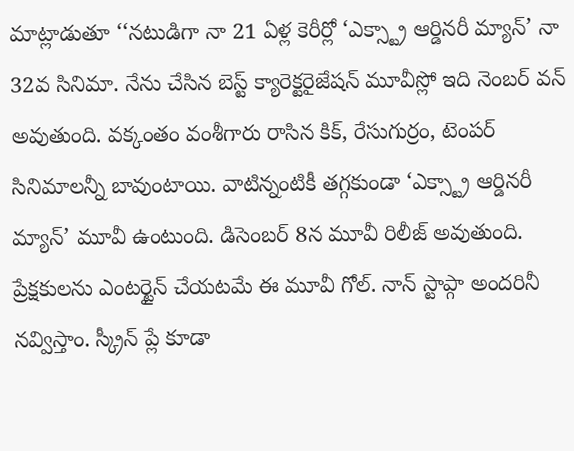మాట్లాడుతూ ‘‘నటుడిగా నా 21 ఏళ్ల కెరీర్లో ‘ఎక్స్ట్రా ఆర్డినరీ మ్యాన్’ నా 32వ సినిమా. నేను చేసిన బెస్ట్ క్యారెక్టరైజేషన్ మూవీస్లో ఇది నెంబర్ వన్ అవుతుంది. వక్కంతం వంశీగారు రాసిన కిక్, రేసుగుర్రం, టెంపర్ సినిమాలన్నీ బావుంటాయి. వాటిన్నంటికీ తగ్గకుండా ‘ఎక్స్ట్రా ఆర్డినరీ మ్యాన్’ మూవీ ఉంటుంది. డిసెంబర్ 8న మూవీ రిలీజ్ అవుతుంది. ప్రేక్షకులను ఎంటర్టైన్ చేయటమే ఈ మూవీ గోల్. నాన్ స్టాప్గా అందరినీ నవ్విస్తాం. స్క్రీన్ ప్లే కూడా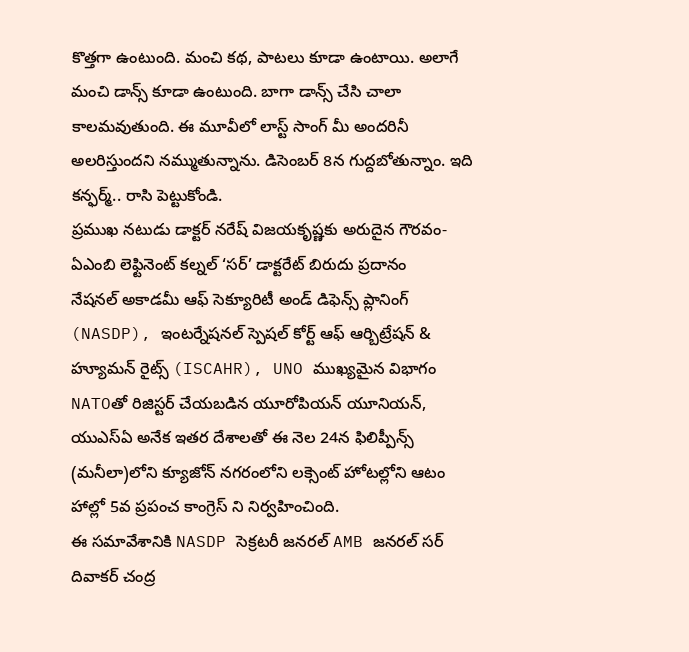కొత్తగా ఉంటుంది. మంచి కథ, పాటలు కూడా ఉంటాయి. అలాగే మంచి డాన్స్ కూడా ఉంటుంది. బాగా డాన్స్ చేసి చాలా కాలమవుతుంది. ఈ మూవీలో లాస్ట్ సాంగ్ మీ అందరినీ అలరిస్తుందని నమ్ముతున్నాను. డిసెంబర్ 8న గుద్దబోతున్నాం. ఇది కన్ఫర్మ్.. రాసి పెట్టుకోండి.
ప్రముఖ నటుడు డాక్టర్ నరేష్ విజయకృష్ణకు అరుదైన గౌరవం- ఏఎంబి లెఫ్టినెంట్ కల్నల్ ‘సర్’ డాక్టరేట్ బిరుదు ప్రదానం
నేషనల్ అకాడమీ ఆఫ్ సెక్యూరిటీ అండ్ డిఫెన్స్ ప్లానింగ్ (NASDP), ఇంటర్నేషనల్ స్పెషల్ కోర్ట్ ఆఫ్ ఆర్బిట్రేషన్ & హ్యూమన్ రైట్స్ (ISCAHR), UNO ముఖ్యమైన విభాగం NATOతో రిజిస్టర్ చేయబడిన యూరోపియన్ యూనియన్, యుఎస్ఏ అనేక ఇతర దేశాలతో ఈ నెల 24న ఫిలిప్పీన్స్ (మనీలా)లోని క్యూజోన్ నగరంలోని లక్సెంట్ హోటల్లోని ఆటం హాల్లో 5వ ప్రపంచ కాంగ్రెస్ ని నిర్వహించింది.
ఈ సమావేశానికి NASDP సెక్రటరీ జనరల్ AMB జనరల్ సర్ దివాకర్ చంద్ర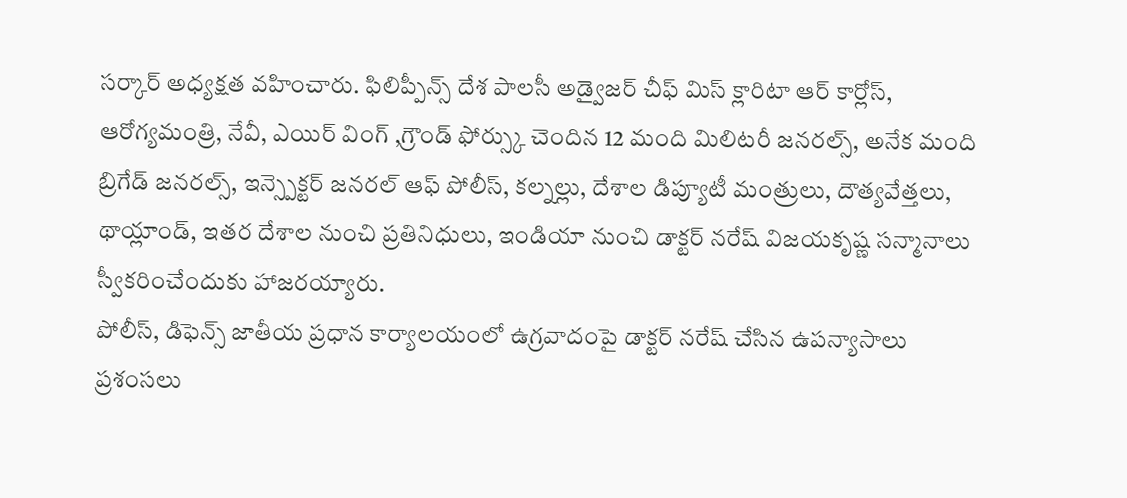సర్కార్ అధ్యక్షత వహించారు. ఫిలిప్పీన్స్ దేశ పాలసీ అడ్వైజర్ చీఫ్ మిస్ క్లారిటా ఆర్ కార్లోస్, ఆరోగ్యమంత్రి, నేవీ, ఎయిర్ వింగ్ ,గ్రౌండ్ ఫోర్స్కు చెందిన 12 మంది మిలిటరీ జనరల్స్, అనేక మంది బ్రిగేడ్ జనరల్స్, ఇన్స్పెక్టర్ జనరల్ ఆఫ్ పోలీస్, కల్నల్లు, దేశాల డిప్యూటీ మంత్రులు, దౌత్యవేత్తలు, థాయ్లాండ్, ఇతర దేశాల నుంచి ప్రతినిధులు, ఇండియా నుంచి డాక్టర్ నరేష్ విజయకృష్ణ సన్మానాలు స్వీకరించేందుకు హాజరయ్యారు.
పోలీస్, డిఫెన్స్ జాతీయ ప్రధాన కార్యాలయంలో ఉగ్రవాదంపై డాక్టర్ నరేష్ చేసిన ఉపన్యాసాలు ప్రశంసలు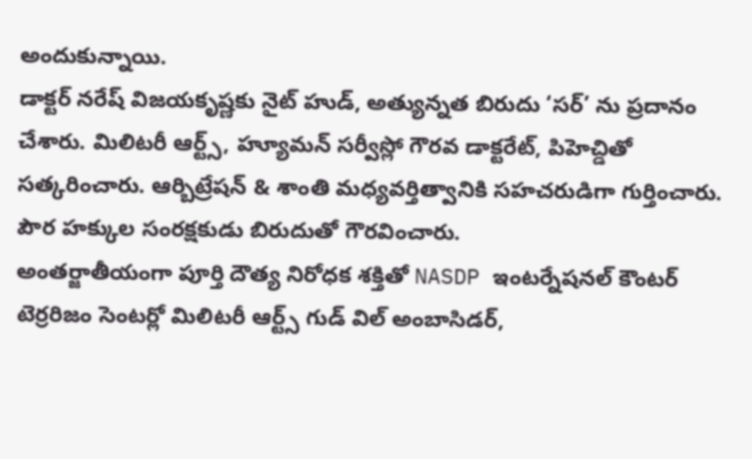అందుకున్నాయి.
డాక్టర్ నరేష్ విజయకృష్ణకు నైట్ హుడ్, అత్యున్నత బిరుదు ‘సర్’ ను ప్రదానం చేశారు. మిలిటరీ ఆర్ట్స్, హ్యూమన్ సర్వీస్లో గౌరవ డాక్టరేట్, పిహెచ్డితో సత్కరించారు. ఆర్బిట్రేషన్ & శాంతి మధ్యవర్తిత్వానికి సహచరుడిగా గుర్తించారు. పౌర హక్కుల సంరక్షకుడు బిరుదుతో గౌరవించారు.
అంతర్జాతీయంగా పూర్తి దౌత్య నిరోధక శక్తితో NASDP ఇంటర్నేషనల్ కౌంటర్ టెర్రరిజం సెంటర్లో మిలిటరీ ఆర్ట్స్ గుడ్ విల్ అంబాసిడర్,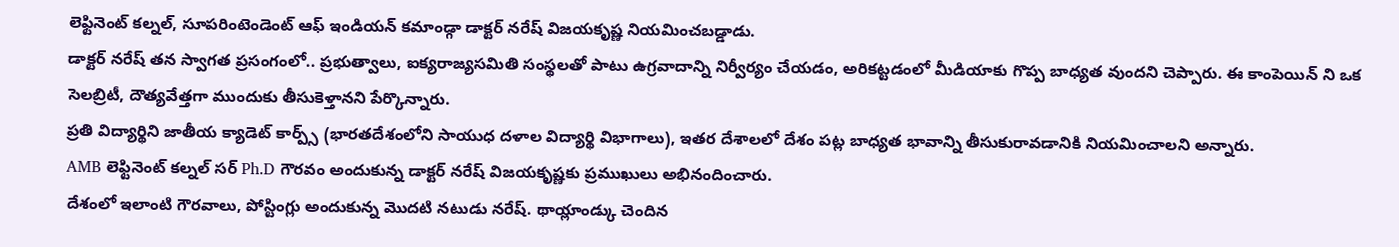లెఫ్టినెంట్ కల్నల్, సూపరింటెండెంట్ ఆఫ్ ఇండియన్ కమాండ్గా డాక్టర్ నరేష్ విజయకృష్ణ నియమించబడ్డాడు.
డాక్టర్ నరేష్ తన స్వాగత ప్రసంగంలో.. ప్రభుత్వాలు, ఐక్యరాజ్యసమితి సంస్థలతో పాటు ఉగ్రవాదాన్ని నిర్వీర్యం చేయడం, అరికట్టడంలో మీడియాకు గొప్ప బాధ్యత వుందని చెప్పారు. ఈ కాంపెయిన్ ని ఒక సెలబ్రిటీ, దౌత్యవేత్తగా ముందుకు తీసుకెళ్తానని పేర్కొన్నారు.
ప్రతి విద్యార్థిని జాతీయ క్యాడెట్ కార్ప్స్ (భారతదేశంలోని సాయుధ దళాల విద్యార్థి విభాగాలు), ఇతర దేశాలలో దేశం పట్ల బాధ్యత భావాన్ని తీసుకురావడానికి నియమించాలని అన్నారు.
AMB లెఫ్టినెంట్ కల్నల్ సర్ Ph.D గౌరవం అందుకున్న డాక్టర్ నరేష్ విజయకృష్ణకు ప్రముఖులు అభినందించారు.
దేశంలో ఇలాంటి గౌరవాలు, పోస్టింగ్లు అందుకున్న మొదటి నటుడు నరేష్. థాయ్లాండ్కు చెందిన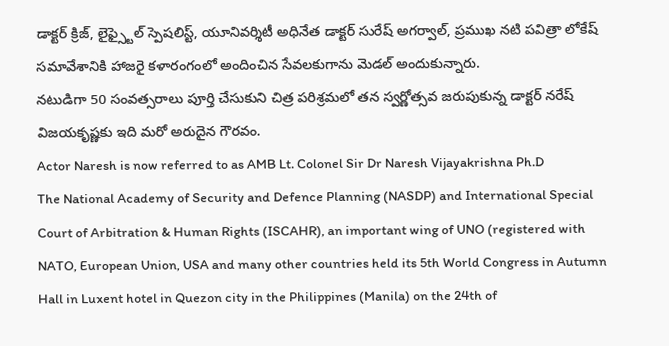డాక్టర్ క్రిజ్, లైఫ్స్టైల్ స్పెషలిస్ట్, యూనివర్శిటీ అధినేత డాక్టర్ సురేష్ అగర్వాల్, ప్రముఖ నటి పవిత్రా లోకేష్ సమావేశానికి హాజరై కళారంగంలో అందించిన సేవలకుగాను మెడల్ అందుకున్నారు.
నటుడిగా 50 సంవత్సరాలు పూర్తి చేసుకుని చిత్ర పరిశ్రమలో తన స్వర్ణోత్సవ జరుపుకున్న డాక్టర్ నరేష్ విజయకృష్ణకు ఇది మరో అరుదైన గౌరవం.
Actor Naresh is now referred to as AMB Lt. Colonel Sir Dr Naresh Vijayakrishna Ph.D
The National Academy of Security and Defence Planning (NASDP) and International Special Court of Arbitration & Human Rights (ISCAHR), an important wing of UNO (registered with NATO, European Union, USA and many other countries held its 5th World Congress in Autumn Hall in Luxent hotel in Quezon city in the Philippines (Manila) on the 24th of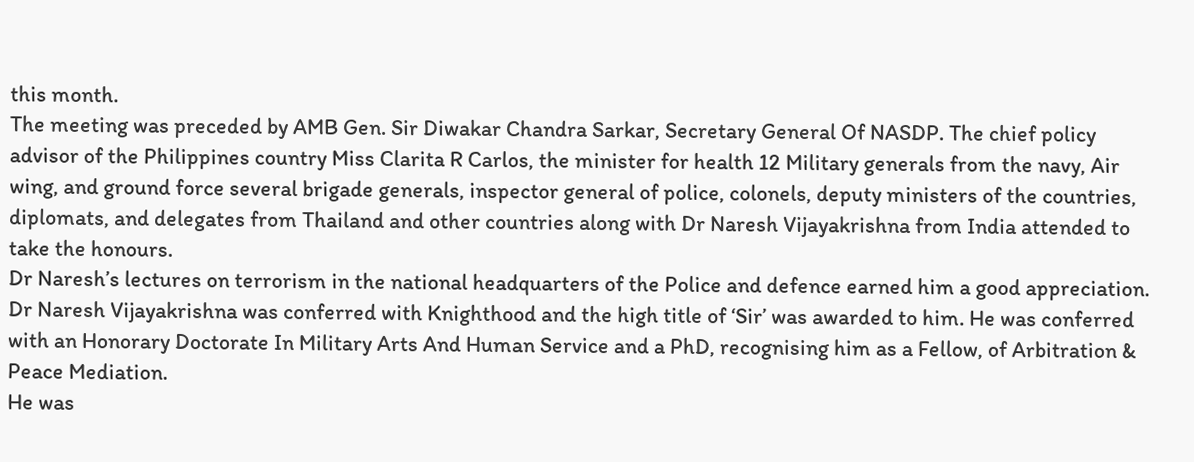this month.
The meeting was preceded by AMB Gen. Sir Diwakar Chandra Sarkar, Secretary General Of NASDP. The chief policy advisor of the Philippines country Miss Clarita R Carlos, the minister for health 12 Military generals from the navy, Air wing, and ground force several brigade generals, inspector general of police, colonels, deputy ministers of the countries, diplomats, and delegates from Thailand and other countries along with Dr Naresh Vijayakrishna from India attended to take the honours.
Dr Naresh’s lectures on terrorism in the national headquarters of the Police and defence earned him a good appreciation.
Dr Naresh Vijayakrishna was conferred with Knighthood and the high title of ‘Sir’ was awarded to him. He was conferred with an Honorary Doctorate In Military Arts And Human Service and a PhD, recognising him as a Fellow, of Arbitration & Peace Mediation.
He was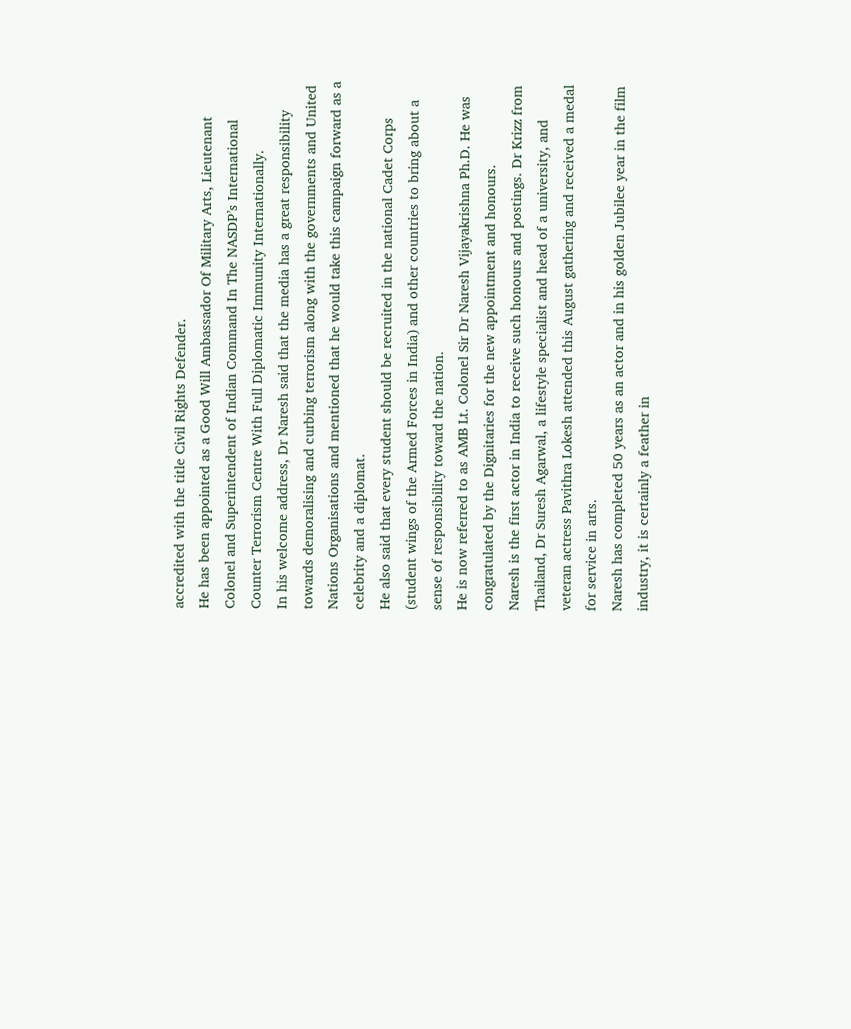accredited with the title Civil Rights Defender.
He has been appointed as a Good Will Ambassador Of Military Arts, Lieutenant Colonel and Superintendent of Indian Command In The NASDP’s International Counter Terrorism Centre With Full Diplomatic Immunity Internationally.
In his welcome address, Dr Naresh said that the media has a great responsibility towards demoralising and curbing terrorism along with the governments and United Nations Organisations and mentioned that he would take this campaign forward as a celebrity and a diplomat.
He also said that every student should be recruited in the national Cadet Corps (student wings of the Armed Forces in India) and other countries to bring about a sense of responsibility toward the nation.
He is now referred to as AMB Lt. Colonel Sir Dr Naresh Vijayakrishna Ph.D. He was congratulated by the Dignitaries for the new appointment and honours.
Naresh is the first actor in India to receive such honours and postings. Dr Krizz from Thailand, Dr Suresh Agarwal, a lifestyle specialist and head of a university, and veteran actress Pavithra Lokesh attended this August gathering and received a medal for service in arts.
Naresh has completed 50 years as an actor and in his golden Jubilee year in the film industry, it is certainly a feather in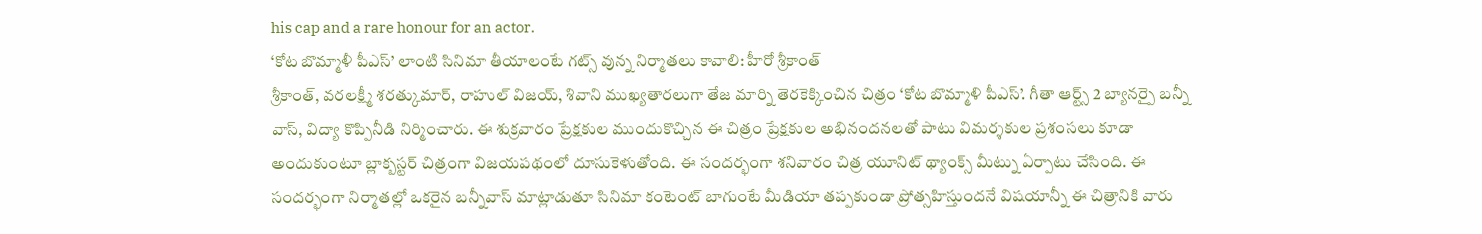his cap and a rare honour for an actor.
‘కోట బొమ్మాళీ పీఎస్’ లాంటి సినిమా తీయాలంటే గట్స్ వున్న నిర్మాతలు కావాలి: హీరో శ్రీకాంత్
శ్రీకాంత్, వరలక్ష్మీ శరత్కుమార్, రాహుల్ విజయ్, శివాని ముఖ్యతారలుగా తేజ మార్ని తెరకెక్కించిన చిత్రం ‘కోట బొమ్మాళి పీఎస్’. గీతా ఆర్ట్స్ 2 బ్యానర్పై బన్నీ వాస్, విద్యా కొప్పినీడి నిర్మించారు. ఈ శుక్రవారం ప్రేక్షకుల ముందుకొచ్చిన ఈ చిత్రం ప్రేక్షకుల అభినందనలతో పాటు విమర్శకుల ప్రశంసలు కూడా అందుకుంటూ బ్లాక్బస్టర్ చిత్రంగా విజయపథంలో దూసుకెళుతోంది. ఈ సందర్భంగా శనివారం చిత్ర యూనిట్ థ్యాంక్స్ మీట్ను ఏర్పాటు చేసింది. ఈ సందర్భంగా నిర్మాతల్లో ఒకరైన బన్నీవాస్ మాట్లాడుతూ సినిమా కంటెంట్ బాగుంటే మీడియా తప్పకుండా ప్రోత్సహిస్తుందనే విషయాన్నీ ఈ చిత్రానికి వారు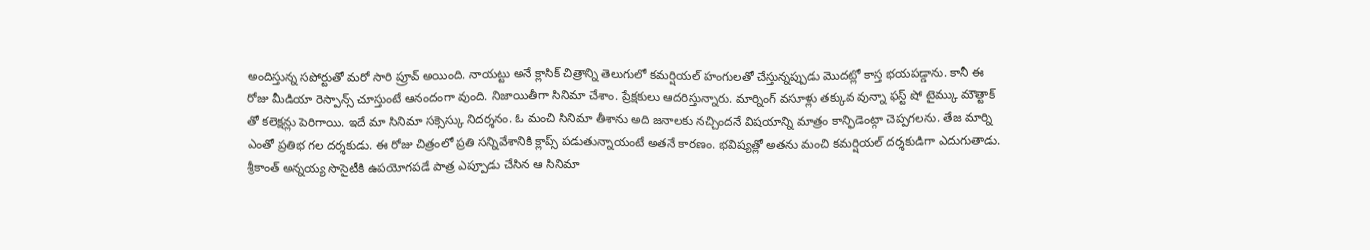అందిస్తున్న సపోర్టుతో మరో సారి ప్రూవ్ అయింది. నాయట్టు అనే క్లాసిక్ చిత్రాన్ని తెలుగులో కమర్షియల్ హంగులతో చేస్తున్నప్పుడు మొదట్లో కాస్త భయపడ్డాను. కానీ ఈ రోజు మీడియా రెస్పాన్స్ చూస్తుంటే ఆనందంగా వుంది. నిజాయితీగా సినిమా చేశాం. ప్రేక్షకులు ఆదరిస్తున్నారు. మార్నింగ్ వసూళ్లు తక్కువ వున్నా ఫస్ట్ షో టైమ్కు మౌత్టాక్ తో కలెక్షన్లు పెరిగాయి. ఇదే మా సినిమా సక్సెస్కు నిదర్శనం. ఓ మంచి సినిమా తీశాను అది జనాలకు నచ్చిందనే విషయాన్ని మాత్రం కాన్ఫిడెంట్గా చెప్పగలను. తేజ మార్ని ఎంతో ప్రతిభ గల దర్శకుడు. ఈ రోజు చిత్రంలో ప్రతి సన్నివేశానికి క్లాప్స్ పడుతున్నాయంటే అతనే కారణం. భవిష్యత్లో అతను మంచి కమర్షియల్ దర్శకుడిగా ఎదుగుతాడు. శ్రీకాంత్ అన్నయ్య సొసైటీకి ఉపయోగపడే పాత్ర ఎప్పూడు చేసిన ఆ సినిమా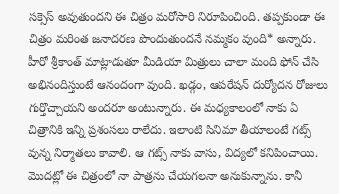సక్సెస్ అవుతుందని ఈ చిత్రం మరోసారి నిరూపించింది. తప్పకుండా ఈ చిత్రం మరింత జనాదరణ పొందుతుందనే నమ్మకం వుంది* అన్నారు. హీరో శ్రీకాంత్ మాట్లాడుతూ మీడియా మిత్రులు చాలా మంది ఫోన్ చేసి అభినందిస్తుంటే ఆనందంగా వుంది. ఖడ్గం, ఆపరేషన్ దుర్యోదన రోజులు గుర్తొచ్చాయని అందరూ అంటున్నారు. ఈ మధ్యకాలంలో నాకు ఏ చిత్రానికి ఇన్ని ప్రశంసలు రాలేదు. ఇలాంటి సినిమా తీయాలంటే గట్స్ వున్న నిర్మాతలు కావాలి. ఆ గట్స్ నాకు వాసు, విద్యలో కనిపించాయి. మొదట్లో ఈ చిత్రంలో నా పాత్రను చేయగలనా అనుకున్నాను. కానీ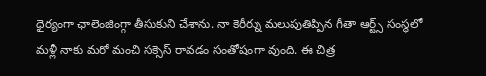ధైర్యంగా ఛాలెంజింగ్గా తీసుకుని చేశాను. నా కెరీర్ను మలుపుతిప్పిన గీతా ఆర్ట్స్ సంస్థలో మళ్లీ నాకు మరో మంచి సక్సెస్ రావడం సంతోషంగా వుంది. ఈ చిత్ర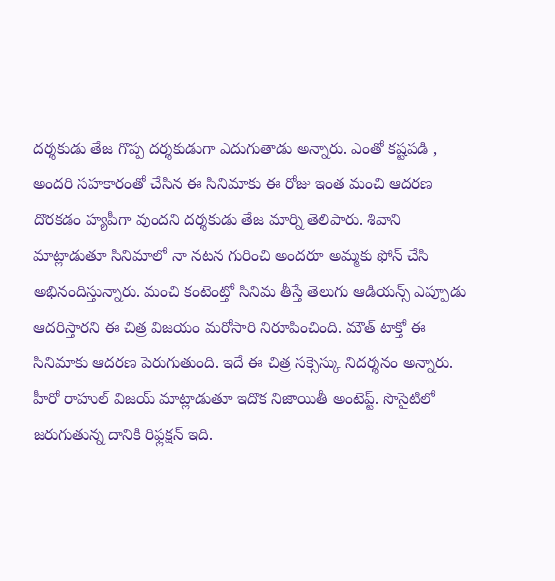దర్శకుడు తేజ గొప్ప దర్శకుడుగా ఎదుగుతాడు అన్నారు. ఎంతో కష్టపడి , అందరి సహకారంతో చేసిన ఈ సినిమాకు ఈ రోజు ఇంత మంచి ఆదరణ దొరకడం హ్యపీగా వుందని దర్శకుడు తేజ మార్ని తెలిపారు. శివాని మాట్లాడుతూ సినిమాలో నా నటన గురించి అందరూ అమ్మకు ఫోన్ చేసి అభినందిస్తున్నారు. మంచి కంటెంట్తో సినిమ తీస్తే తెలుగు ఆడియన్స్ ఎప్పూడు ఆదరిస్తారని ఈ చిత్ర విజయం మరోసారి నిరూపించింది. మౌత్ టాక్తో ఈ సినిమాకు ఆదరణ పెరుగుతుంది. ఇదే ఈ చిత్ర సక్సెస్కు నిదర్శనం అన్నారు. హీరో రాహుల్ విజయ్ మాట్లాడుతూ ఇదొక నిజాయితీ అంటెప్ట్. సొసైటిలో జరుగుతున్న దానికి రిఫ్లక్షన్ ఇది.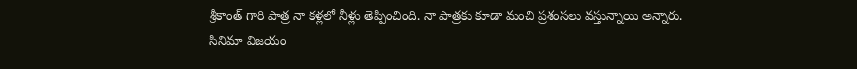శ్రీకాంత్ గారి పాత్ర నా కళ్లలో నీళ్లు తెప్పించింది. నా పాత్రకు కూడా మంచి ప్రశంసలు వస్తున్నాయి అన్నారు. సినిమా విజయం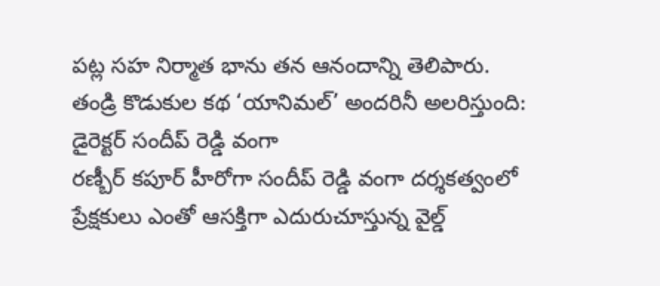పట్ల సహ నిర్మాత భాను తన ఆనందాన్ని తెలిపారు.
తండ్రి కొడుకుల కథ ‘యానిమల్’ అందరినీ అలరిస్తుంది: డైరెక్టర్ సందీప్ రెడ్డి వంగా
రణ్బీర్ కపూర్ హీరోగా సందీప్ రెడ్డి వంగా దర్శకత్వంలో ప్రేక్షకులు ఎంతో ఆసక్తిగా ఎదురుచూస్తున్న వైల్డ్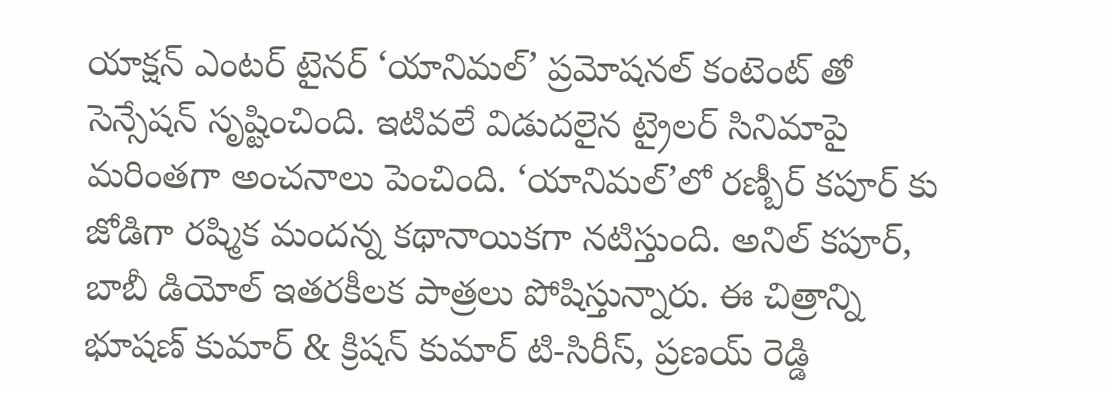యాక్షన్ ఎంటర్ టైనర్ ‘యానిమల్’ ప్రమోషనల్ కంటెంట్ తో సెన్సేషన్ సృష్టించింది. ఇటివలే విడుదలైన ట్రైలర్ సినిమాపై మరింతగా అంచనాలు పెంచింది. ‘యానిమల్’లో రణ్బీర్ కపూర్ కు జోడిగా రష్మిక మందన్న కథానాయికగా నటిస్తుంది. అనిల్ కపూర్, బాబీ డియోల్ ఇతరకీలక పాత్రలు పోషిస్తున్నారు. ఈ చిత్రాన్ని భూషణ్ కుమార్ & క్రిషన్ కుమార్ టి-సిరీస్, ప్రణయ్ రెడ్డి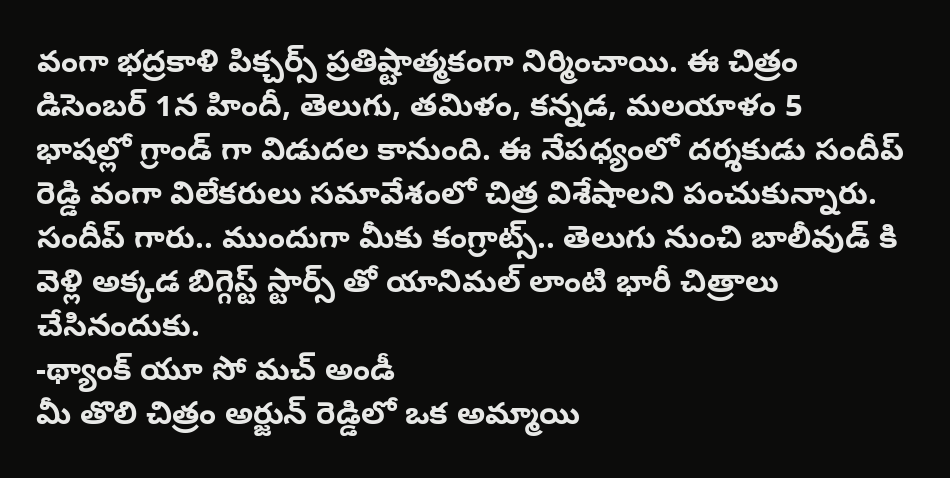వంగా భద్రకాళి పిక్చర్స్ ప్రతిష్టాత్మకంగా నిర్మించాయి. ఈ చిత్రం డిసెంబర్ 1న హిందీ, తెలుగు, తమిళం, కన్నడ, మలయాళం 5 భాషల్లో గ్రాండ్ గా విడుదల కానుంది. ఈ నేపధ్యంలో దర్శకుడు సందీప్ రెడ్డి వంగా విలేకరులు సమావేశంలో చిత్ర విశేషాలని పంచుకున్నారు.
సందీప్ గారు.. ముందుగా మీకు కంగ్రాట్స్.. తెలుగు నుంచి బాలీవుడ్ కి వెళ్లి అక్కడ బిగ్గెస్ట్ స్టార్స్ తో యానిమల్ లాంటి భారీ చిత్రాలు చేసినందుకు.
-థ్యాంక్ యూ సో మచ్ అండీ
మీ తొలి చిత్రం అర్జున్ రెడ్డిలో ఒక అమ్మాయి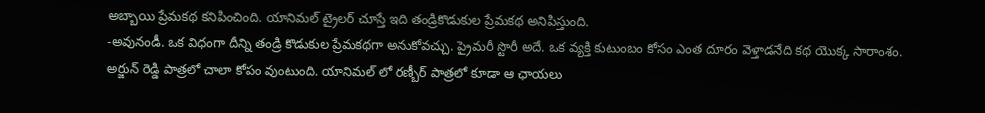అబ్బాయి ప్రేమకథ కనిపించింది. యానిమల్ ట్రైలర్ చూస్తే ఇది తండ్రికొడుకుల ప్రేమకథ అనిపిస్తుంది.
-అవునండీ. ఒక విధంగా దీన్ని తండ్రి కొడుకుల ప్రేమకథగా అనుకోవచ్చు. ప్రైమరీ స్టొరీ అదే. ఒక వ్యక్తి కుటుంబం కోసం ఎంత దూరం వెళ్తాడనేది కథ యొక్క సారాంశం.
అర్జున్ రెడ్డి పాత్రలో చాలా కోపం వుంటుంది. యానిమల్ లో రణ్బీర్ పాత్రలో కూడా ఆ ఛాయలు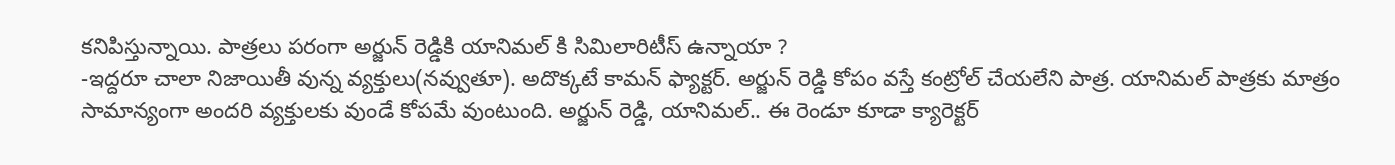కనిపిస్తున్నాయి. పాత్రలు పరంగా అర్జున్ రెడ్డికి యానిమల్ కి సిమిలారిటీస్ ఉన్నాయా ?
-ఇద్దరూ చాలా నిజాయితీ వున్న వ్యక్తులు(నవ్వుతూ). అదొక్కటే కామన్ ఫ్యాక్టర్. అర్జున్ రెడ్డి కోపం వస్తే కంట్రోల్ చేయలేని పాత్ర. యానిమల్ పాత్రకు మాత్రం సామాన్యంగా అందరి వ్యక్తులకు వుండే కోపమే వుంటుంది. అర్జున్ రెడ్డి, యానిమల్.. ఈ రెండూ కూడా క్యారెక్టర్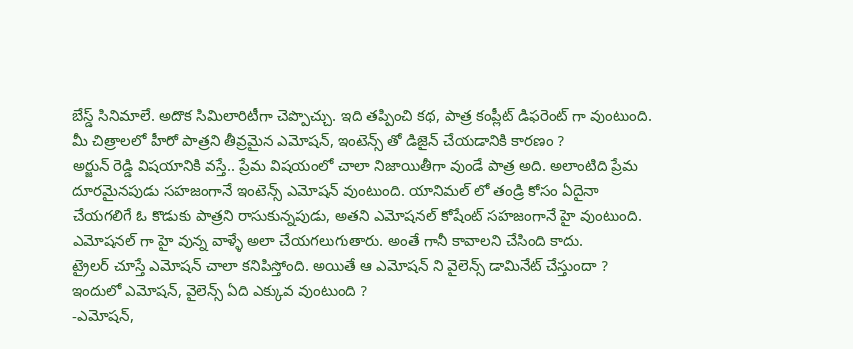బేస్డ్ సినిమాలే. అదొక సిమిలారిటీగా చెప్పొచ్చు. ఇది తప్పించి కథ, పాత్ర కంప్లీట్ డిఫరెంట్ గా వుంటుంది.
మీ చిత్రాలలో హీరో పాత్రని తీవ్రమైన ఎమోషన్, ఇంటెన్స్ తో డిజైన్ చేయడానికి కారణం ?
అర్జున్ రెడ్డి విషయానికి వస్తే.. ప్రేమ విషయంలో చాలా నిజాయితీగా వుండే పాత్ర అది. అలాంటిది ప్రేమ దూరమైనపుడు సహజంగానే ఇంటెన్స్ ఎమోషన్ వుంటుంది. యానిమల్ లో తండ్రి కోసం ఏదైనా చేయగలిగే ఓ కొడుకు పాత్రని రాసుకున్నపుడు, అతని ఎమోషనల్ కోషేంట్ సహజంగానే హై వుంటుంది. ఎమోషనల్ గా హై వున్న వాళ్ళే అలా చేయగలుగుతారు. అంతే గానీ కావాలని చేసింది కాదు.
ట్రైలర్ చూస్తే ఎమోషన్ చాలా కనిపిస్తోంది. అయితే ఆ ఎమోషన్ ని వైలెన్స్ డామినేట్ చేస్తుందా ? ఇందులో ఎమోషన్, వైలెన్స్ ఏది ఎక్కువ వుంటుంది ?
-ఎమోషన్,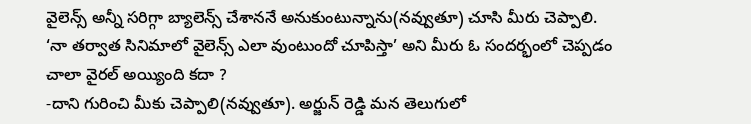వైలెన్స్ అన్నీ సరిగ్గా బ్యాలెన్స్ చేశాననే అనుకుంటున్నాను(నవ్వుతూ) చూసి మీరు చెప్పాలి.
‘నా తర్వాత సినిమాలో వైలెన్స్ ఎలా వుంటుందో చూపిస్తా’ అని మీరు ఓ సందర్భంలో చెప్పడం చాలా వైరల్ అయ్యింది కదా ?
-దాని గురించి మీకు చెప్పాలి(నవ్వుతూ). అర్జున్ రెడ్డి మన తెలుగులో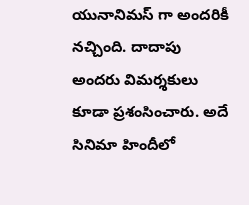యునానిమస్ గా అందరికీ నచ్చింది. దాదాపు అందరు విమర్శకులు కూడా ప్రశంసించారు. అదే సినిమా హిందీలో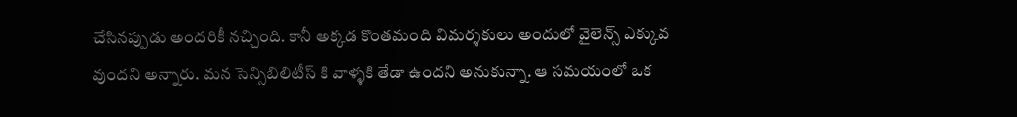చేసినప్పుడు అందరికీ నచ్చింది. కానీ అక్కడ కొంతమంది విమర్శకులు అందులో వైలెన్స్ ఎక్కువ వుందని అన్నారు. మన సెన్సిబిలిటీస్ కి వాళ్ళకి తేడా ఉందని అనుకున్నా. ఆ సమయంలో ఒక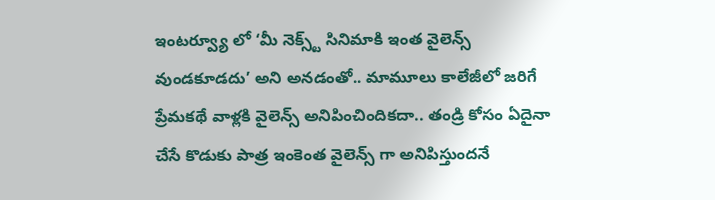ఇంటర్వ్యూ లో ‘మీ నెక్స్ట్ సినిమాకి ఇంత వైలెన్స్ వుండకూడదు’ అని అనడంతో.. మామూలు కాలేజీలో జరిగే ప్రేమకథే వాళ్లకి వైలెన్స్ అనిపించిందికదా.. తండ్రి కోసం ఏదైనా చేసే కొడుకు పాత్ర ఇంకెంత వైలెన్స్ గా అనిపిస్తుందనే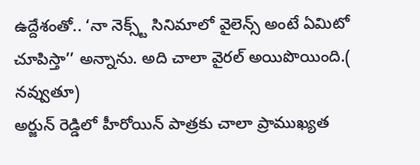ఉద్దేశంతో.. ‘నా నెక్స్ట్ సినిమాలో వైలెన్స్ అంటే ఏమిటో చూపిస్తా’’ అన్నాను. అది చాలా వైరల్ అయిపొయింది.( నవ్వుతూ)
అర్జున్ రెడ్డిలో హీరోయిన్ పాత్రకు చాలా ప్రాముఖ్యత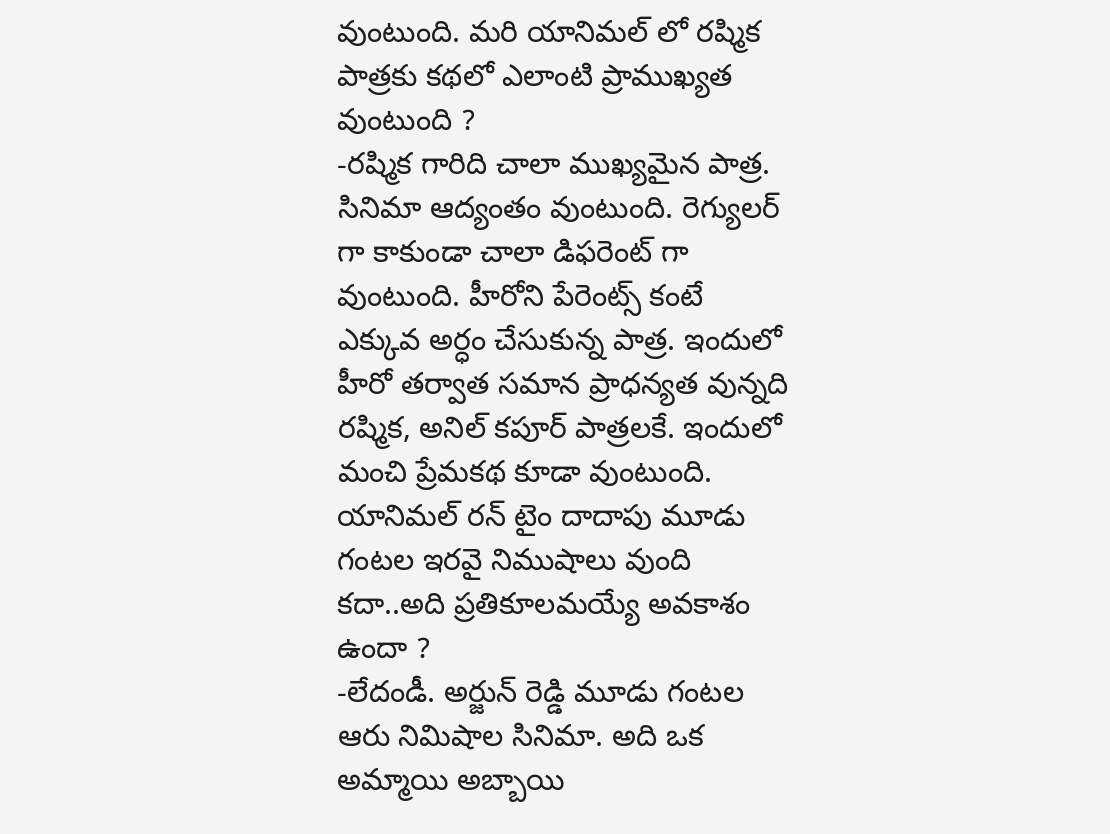వుంటుంది. మరి యానిమల్ లో రష్మిక పాత్రకు కథలో ఎలాంటి ప్రాముఖ్యత వుంటుంది ?
-రష్మిక గారిది చాలా ముఖ్యమైన పాత్ర. సినిమా ఆద్యంతం వుంటుంది. రెగ్యులర్ గా కాకుండా చాలా డిఫరెంట్ గా వుంటుంది. హీరోని పేరెంట్స్ కంటే ఎక్కువ అర్ధం చేసుకున్న పాత్ర. ఇందులో హీరో తర్వాత సమాన ప్రాధన్యత వున్నది రష్మిక, అనిల్ కపూర్ పాత్రలకే. ఇందులో మంచి ప్రేమకథ కూడా వుంటుంది.
యానిమల్ రన్ టైం దాదాపు మూడు గంటల ఇరవై నిముషాలు వుంది కదా..అది ప్రతికూలమయ్యే అవకాశం ఉందా ?
-లేదండీ. అర్జున్ రెడ్డి మూడు గంటల ఆరు నిమిషాల సినిమా. అది ఒక అమ్మాయి అబ్బాయి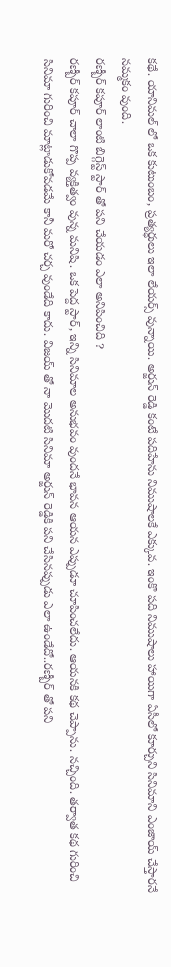కథే. యానిమల్ లో ఒక కుటుంబం, ప్రత్యర్ధులు ఇలా లేయర్స్ వున్నాయి. అర్జున్ రెడ్డి కంటే పదిహేను నిముషాలకే ఎక్కువ. ఇంకొ పది నిముషాలు హాయిగా ఏసీలో కూర్చుని సినిమాని ఎంజాయ్ చేస్తారనే నమ్మకం వుంది.
రణ్బీర్ కపూర్ లాంటి బిగ్గెస్ట్ స్టార్ తో పని చేయడం ఎలా అనిపించిది ?
రణ్బీర్ కపూర్ చాలా గొప్ప వ్యక్తిత్వం వున్న మనిషి. ఒక పెద్ద స్టార్, ఇన్ని సినిమాల అనుభవం వుందనే భావన ఆయన ఎప్పుడూ చూపించలేదు. ఆయనకి కథ చెప్పాను. నచ్చింది. తర్వాత కథ గురించి సినిమా గురించి మాట్లాడుకోవడమే కానీ మరో చర్చ వుండేది కాదు. విజయ్ తో నా మొదటి సినిమా అర్జున్ రెడ్డికి పని చేసినప్పుడు ఎలా ఉండేదో..రణ్బీర్ తో పని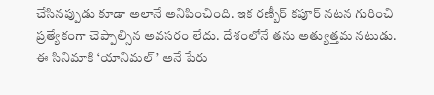చేసినప్పుడు కూడా అలానే అనిపించింది. ఇక రణ్బీర్ కపూర్ నటన గురించి ప్రత్యేకంగా చెప్పాల్సిన అవసరం లేదు. దేశంలోనే తను అత్యుత్తమ నటుడు.
ఈ సినిమాకి ‘యానిమల్’ అనే పేరు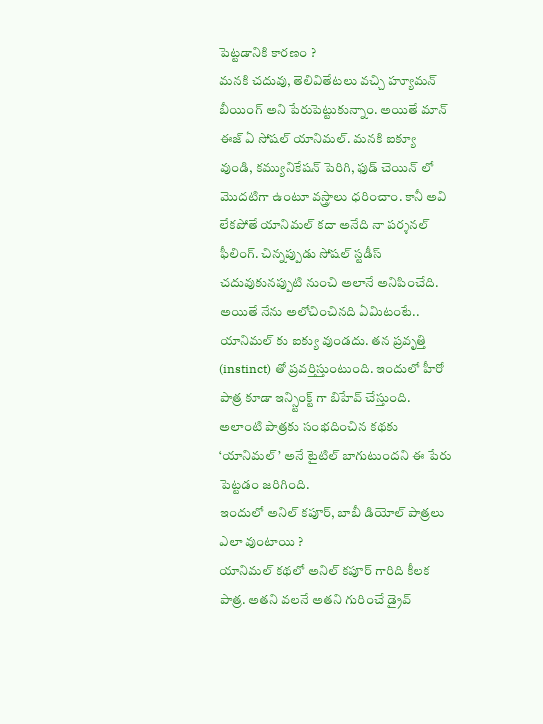పెట్టడానికి కారణం ?
మనకి చదువు, తెలివితేటలు వచ్చి హ్యూమన్ బీయింగ్ అని పేరుపెట్టుకున్నాం. అయితే మాన్ ఈజ్ ఏ సోషల్ యానిమల్. మనకి ఐక్యూ వుండి, కమ్యునికేషన్ పెరిగి, ఫుడ్ చెయిన్ లో మొదటిగా ఉంటూ వస్త్రాలు ధరించాం. కానీ అవి లేకపోతే యానిమల్ కదా అనేది నా పర్శనల్ ఫీలింగ్. చిన్నప్పుడు సోషల్ స్టడీస్ చదువుకునప్పుటి నుంచి అలానే అనిపించేది. అయితే నేను అలోచించినది ఏమిటంటే.. యానిమల్ కు ఐక్యు వుండదు. తన ప్రవృత్తి (instinct) తో ప్రవర్తిస్తుంటుంది. ఇందులో హీరో పాత్ర కూడా ఇన్స్టింక్ట్ గా బిహేవ్ చేస్తుంది. అలాంటి పాత్రకు సంభదించిన కథకు ‘యానిమల్’ అనే టైటిల్ బాగుటుందని ఈ పేరు పెట్టడం జరిగింది.
ఇందులో అనిల్ కపూర్, బాబీ డియోల్ పాత్రలు ఎలా వుంటాయి ?
యానిమల్ కథలో అనిల్ కపూర్ గారిది కీలక పాత్ర. అతని వలనే అతని గురించే డ్రైవ్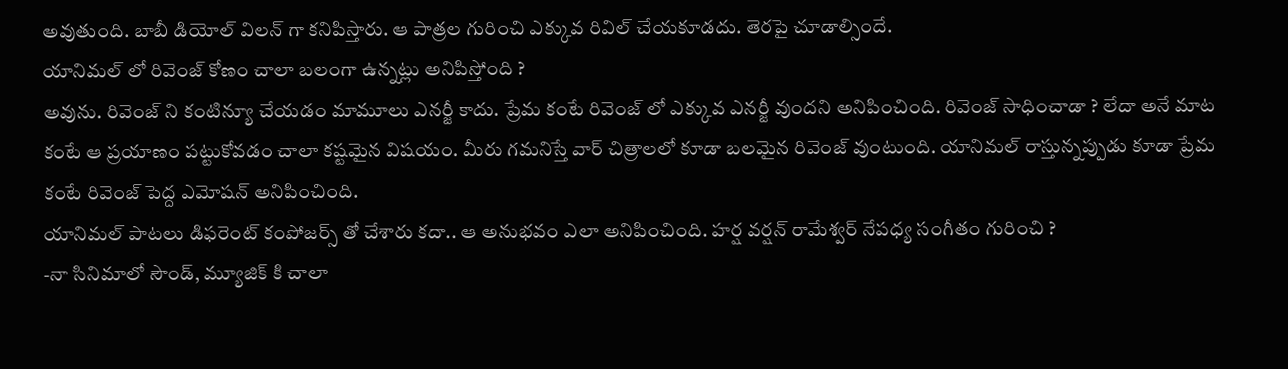అవుతుంది. బాబీ డియోల్ విలన్ గా కనిపిస్తారు. ఆ పాత్రల గురించి ఎక్కువ రివిల్ చేయకూడదు. తెరపై చూడాల్సిందే.
యానిమల్ లో రివెంజ్ కోణం చాలా బలంగా ఉన్నట్లు అనిపిస్తోంది ?
అవును. రివెంజ్ ని కంటిన్యూ చేయడం మామూలు ఎనర్జీ కాదు. ప్రేమ కంటే రివెంజ్ లో ఎక్కువ ఎనర్జీ వుందని అనిపించింది. రివెంజ్ సాధించాడా ? లేదా అనే మాట కంటే ఆ ప్రయాణం పట్టుకోవడం చాలా కష్టమైన విషయం. మీరు గమనిస్తే వార్ చిత్రాలలో కూడా బలమైన రివెంజ్ వుంటుంది. యానిమల్ రాస్తున్నప్పుడు కూడా ప్రేమ కంటే రివెంజ్ పెద్ద ఎమోషన్ అనిపించింది.
యానిమల్ పాటలు డిఫరెంట్ కంపోజర్స్ తో చేశారు కదా.. ఆ అనుభవం ఎలా అనిపించింది. హర్ష వర్షన్ రామేశ్వర్ నేపధ్య సంగీతం గురించి ?
-నా సినిమాలో సౌండ్, మ్యూజిక్ కి చాలా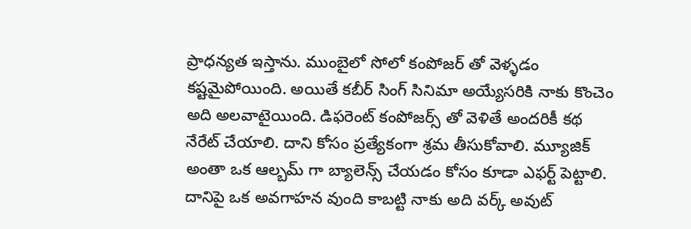ప్రాధన్యత ఇస్తాను. ముంబైలో సోలో కంపోజర్ తో వెళ్ళడం కష్టమైపోయింది. అయితే కబీర్ సింగ్ సినిమా అయ్యేసరికి నాకు కొంచెం అది అలవాటైయింది. డిఫరెంట్ కంపోజర్స్ తో వెళితే అందరికీ కథ నేరేట్ చేయాలి. దాని కోసం ప్రత్యేకంగా శ్రమ తీసుకోవాలి. మ్యూజిక్ అంతా ఒక ఆల్బమ్ గా బ్యాలెన్స్ చేయడం కోసం కూడా ఎఫర్ట్ పెట్టాలి. దానిపై ఒక అవగాహన వుంది కాబట్టి నాకు అది వర్క్ అవుట్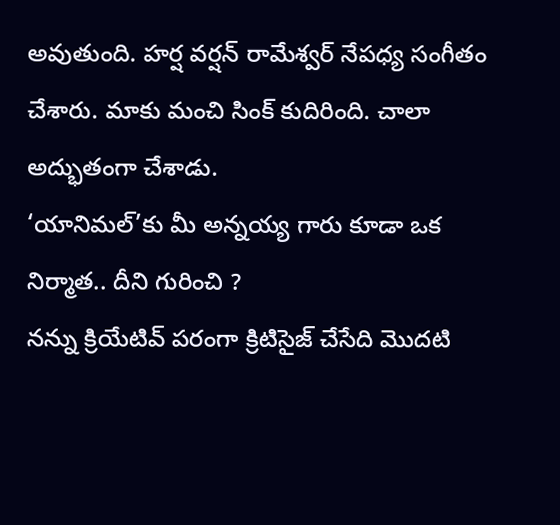అవుతుంది. హర్ష వర్షన్ రామేశ్వర్ నేపధ్య సంగీతం చేశారు. మాకు మంచి సింక్ కుదిరింది. చాలా అద్భుతంగా చేశాడు.
‘యానిమల్’కు మీ అన్నయ్య గారు కూడా ఒక నిర్మాత.. దీని గురించి ?
నన్ను క్రియేటివ్ పరంగా క్రిటిసైజ్ చేసేది మొదటి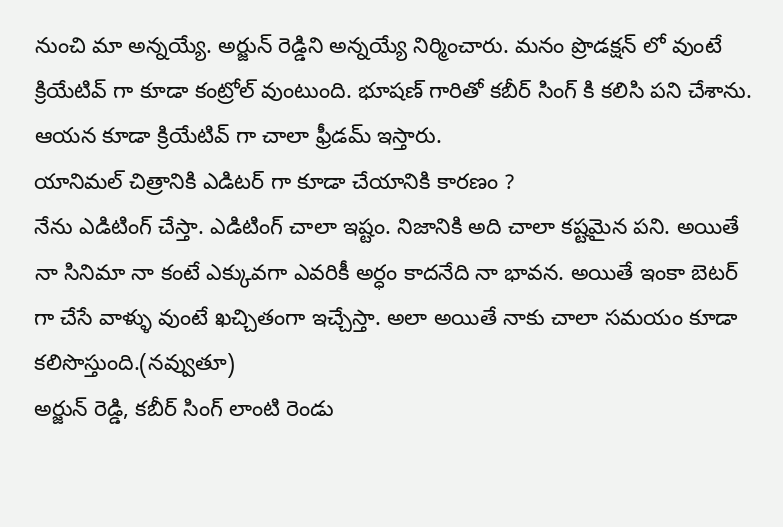నుంచి మా అన్నయ్యే. అర్జున్ రెడ్డిని అన్నయ్యే నిర్మించారు. మనం ప్రొడక్షన్ లో వుంటే క్రియేటివ్ గా కూడా కంట్రోల్ వుంటుంది. భూషణ్ గారితో కబీర్ సింగ్ కి కలిసి పని చేశాను. ఆయన కూడా క్రియేటివ్ గా చాలా ఫ్రీడమ్ ఇస్తారు.
యానిమల్ చిత్రానికి ఎడిటర్ గా కూడా చేయానికి కారణం ?
నేను ఎడిటింగ్ చేస్తా. ఎడిటింగ్ చాలా ఇష్టం. నిజానికి అది చాలా కష్టమైన పని. అయితే నా సినిమా నా కంటే ఎక్కువగా ఎవరికీ అర్ధం కాదనేది నా భావన. అయితే ఇంకా బెటర్ గా చేసే వాళ్ళు వుంటే ఖచ్చితంగా ఇచ్చేస్తా. అలా అయితే నాకు చాలా సమయం కూడా కలిసొస్తుంది.(నవ్వుతూ)
అర్జున్ రెడ్డి, కబీర్ సింగ్ లాంటి రెండు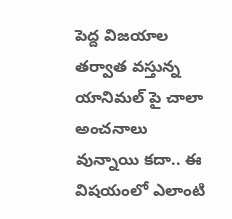పెద్ద విజయాల తర్వాత వస్తున్న యానిమల్ పై చాలా అంచనాలు వున్నాయి కదా.. ఈ విషయంలో ఎలాంటి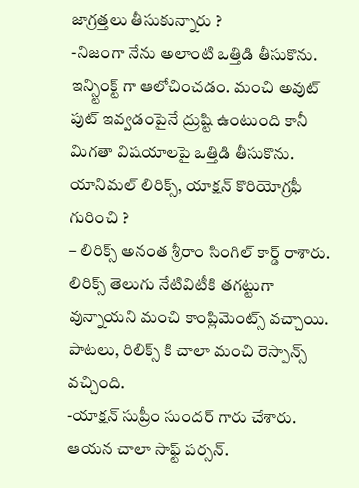జాగ్రత్తలు తీసుకున్నారు ?
-నిజంగా నేను అలాంటి ఒత్తిడి తీసుకొను. ఇన్స్టింక్ట్ గా ఆలోచించడం. మంచి అవుట్ పుట్ ఇవ్వడంపైనే ద్రుష్టి ఉంటుంది కానీ మిగతా విషయాలపై ఒత్తిడి తీసుకొను.
యానిమల్ లిరిక్స్, యాక్షన్ కొరియోగ్రఫీ గురించి ?
– లిరిక్స్ అనంత శ్రీరాం సింగిల్ కార్డ్ రాశారు. లిరిక్స్ తెలుగు నేటివిటీకి తగట్టుగా వున్నాయని మంచి కాంప్లిమెంట్స్ వచ్చాయి. పాటలు, రిలిక్స్ కి చాలా మంచి రెస్పాన్స్ వచ్చింది.
-యాక్షన్ సుప్రీం సుందర్ గారు చేశారు. ఆయన చాలా సాఫ్ట్ పర్సన్.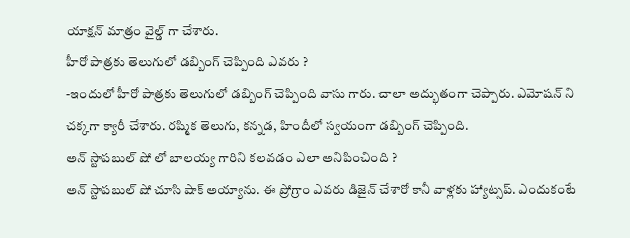యాక్షన్ మాత్రం వైల్డ్ గా చేశారు.
హీరో పాత్రకు తెలుగులో డబ్బింగ్ చెప్పింది ఎవరు ?
-ఇందులో హీరో పాత్రకు తెలుగులో డబ్బింగ్ చెప్పింది వాసు గారు. చాలా అద్భుతంగా చెప్పారు. ఎమోషన్ ని చక్కగా క్యారీ చేశారు. రష్మిక తెలుగు, కన్నడ, హిందీలో స్వయంగా డబ్బింగ్ చెప్పింది.
అన్ స్టాపబుల్ షో లో బాలయ్య గారిని కలవడం ఎలా అనిపించింది ?
అన్ స్టాపబుల్ షో చూసి షాక్ అయ్యాను. ఈ ప్రోగ్రాం ఎవరు డిజైన్ చేశారో కానీ వాళ్లకు హ్యాట్సప్. ఎందుకంటే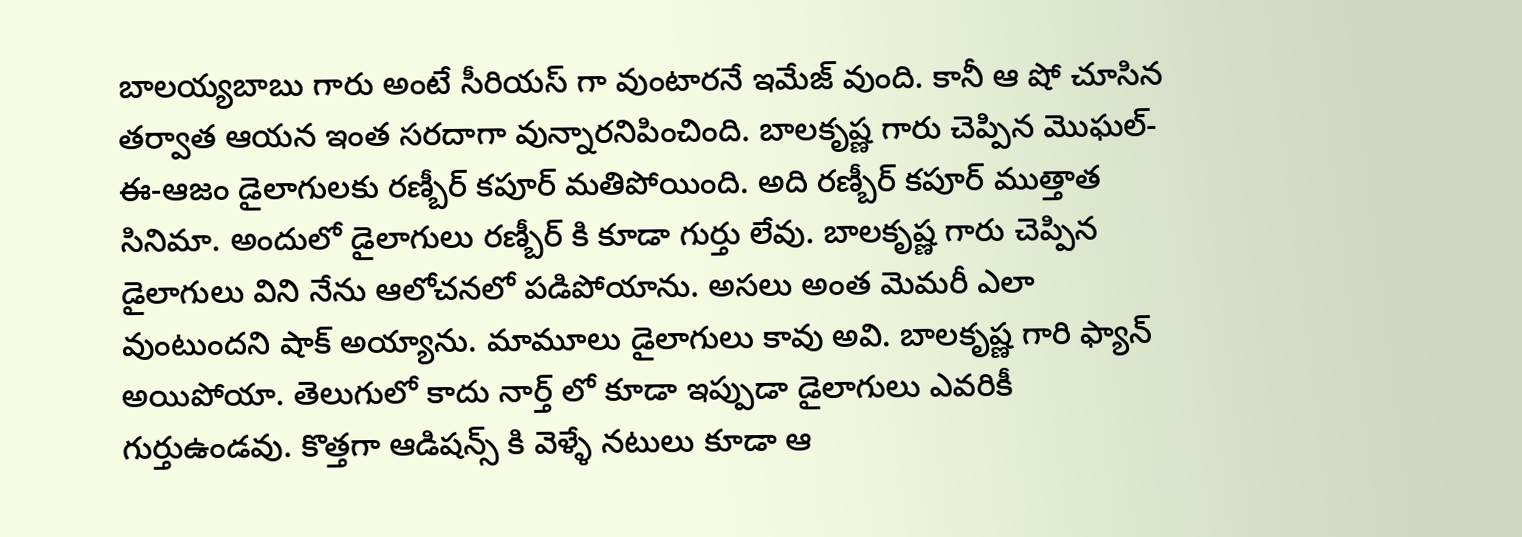బాలయ్యబాబు గారు అంటే సీరియస్ గా వుంటారనే ఇమేజ్ వుంది. కానీ ఆ షో చూసిన తర్వాత ఆయన ఇంత సరదాగా వున్నారనిపించింది. బాలకృష్ణ గారు చెప్పిన మొఘల్-ఈ-ఆజం డైలాగులకు రణ్బీర్ కపూర్ మతిపోయింది. అది రణ్బీర్ కపూర్ ముత్తాత సినిమా. అందులో డైలాగులు రణ్బీర్ కి కూడా గుర్తు లేవు. బాలకృష్ణ గారు చెప్పిన డైలాగులు విని నేను ఆలోచనలో పడిపోయాను. అసలు అంత మెమరీ ఎలా వుంటుందని షాక్ అయ్యాను. మామూలు డైలాగులు కావు అవి. బాలకృష్ణ గారి ఫ్యాన్ అయిపోయా. తెలుగులో కాదు నార్త్ లో కూడా ఇప్పుడా డైలాగులు ఎవరికీ గుర్తుఉండవు. కొత్తగా ఆడిషన్స్ కి వెళ్ళే నటులు కూడా ఆ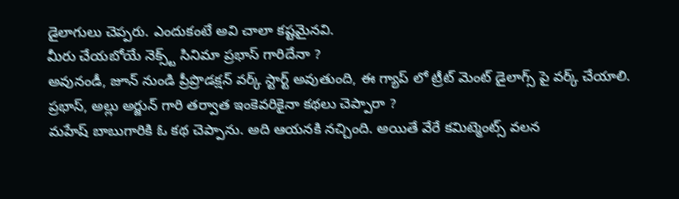డైలాగులు చెప్పరు. ఎందుకంటే అవి చాలా కష్టమైనవి.
మీరు చేయబోయే నెక్స్ట్ సినిమా ప్రభాస్ గారిదేనా ?
అవునండీ, జూన్ నుండి ప్రీప్రొడక్షన్ వర్క్ స్టార్ట్ అవుతుంది, ఈ గ్యాప్ లో ట్రీట్ మెంట్ డైలాగ్స్ పై వర్క్ చేయాలి.
ప్రభాస్, అల్లు అర్జున్ గారి తర్వాత ఇంకెవరికైనా కథలు చెప్పారా ?
మహేష్ బాబుగారికి ఓ కథ చెప్పాను. అది ఆయనకి నచ్చింది. అయితే వేరే కమిట్మెంట్స్ వలన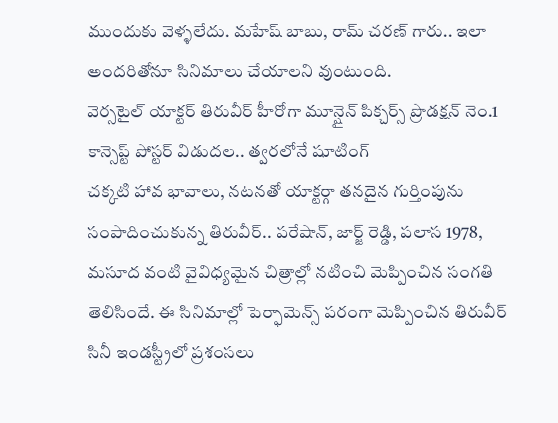ముందుకు వెళ్ళలేదు. మహేష్ బాబు, రామ్ చరణ్ గారు.. ఇలా అందరితోనూ సినిమాలు చేయాలని వుంటుంది.
వెర్సటైల్ యాక్టర్ తిరువీర్ హీరోగా మూన్షైన్ పిక్చర్స్ ప్రొడక్షన్ నెం.1 కాన్సెప్ట్ పోస్టర్ విడుదల.. త్వరలోనే షూటింగ్
చక్కటి హావ భావాలు, నటనతో యాక్టర్గా తనదైన గుర్తింపును సంపాదించుకున్న తిరువీర్.. పరేషాన్, జార్జ్ రెడ్డి, పలాస 1978, మసూద వంటి వైవిధ్యమైన చిత్రాల్లో నటించి మెప్పించిన సంగతి తెలిసిందే. ఈ సినిమాల్లో పెర్ఫామెన్స్ పరంగా మెప్పించిన తిరువీర్ సినీ ఇండస్ట్రీలో ప్రశంసలు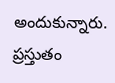అందుకున్నారు.
ప్రస్తుతం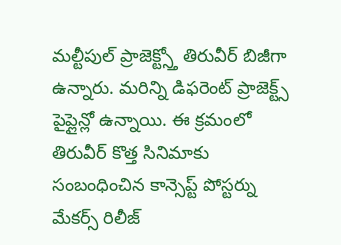మల్టీపుల్ ప్రాజెక్ట్స్తో తిరువీర్ బిజీగా ఉన్నారు. మరిన్ని డిఫరెంట్ ప్రాజెక్ట్స్ పైప్లైన్లో ఉన్నాయి. ఈ క్రమంలో తిరువీర్ కొత్త సినిమాకు సంబంధించిన కాన్సెప్ట్ పోస్టర్ను మేకర్స్ రిలీజ్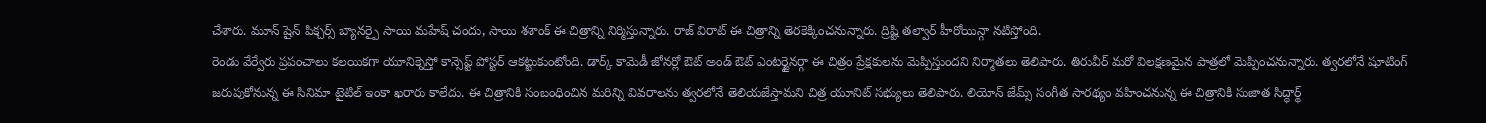చేశారు. మూన్ షైన్ పిక్చర్స్ బ్యానర్పై సాయి మహేష్ చందు, సాయి శశాంక్ ఈ చిత్రాన్ని నిర్మిస్తున్నారు. రాజ్ విరాట్ ఈ చిత్రాన్ని తెరకెక్కించనున్నారు. ద్రిష్టి తల్వార్ హీరోయిన్గా నటిస్తోంది.
రెండు వేర్వేరు ప్రపంచాలు కలయికగా యూనిక్నెస్తో కాన్సెప్ట్ పోస్టర్ ఆకట్టుకుంటోంది. డార్క్ కామెడీ జోనర్లో ఔట్ అండ్ ఔట్ ఎంటర్టైనర్గా ఈ చిత్రం ప్రేక్షకులను మెప్పిస్తుందని నిర్మాతలు తెలిపారు. తిరువీర్ మరో విలక్షణమైన పాత్రలో మెప్పించనున్నారు. త్వరలోనే షూటింగ్ జరుపుకోనున్న ఈ సినిమా టైటిల్ ఇంకా ఖరారు కాలేదు. ఈ చిత్రానికి సంబంధించిన మరిన్ని వివరాలను త్వరలోనే తెలియజేస్తామని చిత్ర యూనిట్ సభ్యులు తెలిపారు. లియోన్ జేమ్స్ సంగీత సారథ్యం వహించనున్న ఈ చిత్రానికి సుజాత సిద్ధార్థ్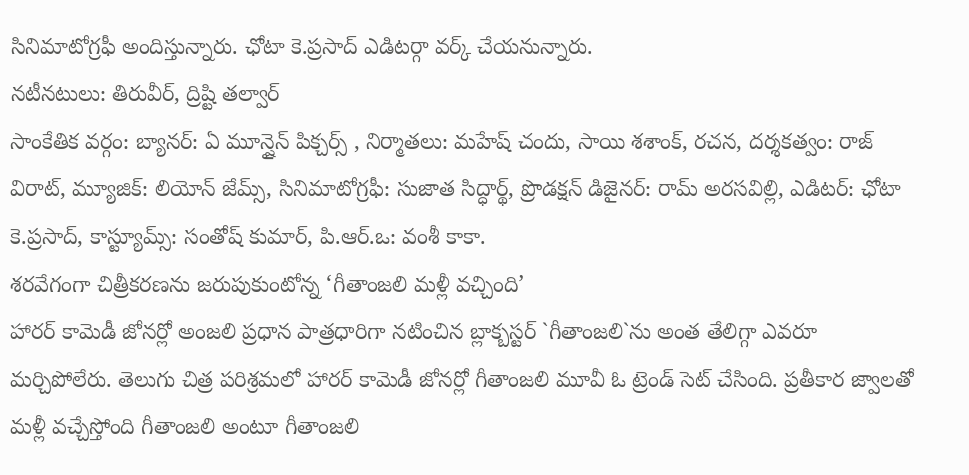సినిమాటోగ్రఫీ అందిస్తున్నారు. ఛోటా కె.ప్రసాద్ ఎడిటర్గా వర్క్ చేయనున్నారు.
నటీనటులు: తిరువీర్, ద్రిష్టి తల్వార్
సాంకేతిక వర్గం: బ్యానర్: ఏ మూన్షైన్ పిక్చర్స్ , నిర్మాతలు: మహేష్ చందు, సాయి శశాంక్, రచన, దర్శకత్వం: రాజ్ విరాట్, మ్యూజిక్: లియోన్ జేమ్స్, సినిమాటోగ్రఫీ: సుజాత సిద్ధార్థ్, ప్రొడక్షన్ డిజైనర్: రామ్ అరసవిల్లి, ఎడిటర్: ఛోటా కె.ప్రసాద్, కాస్ట్యూమ్స్: సంతోష్ కుమార్, పి.ఆర్.ఒ: వంశీ కాకా.
శరవేగంగా చిత్రీకరణను జరుపుకుంటోన్న ‘గీతాంజలి మళ్లీ వచ్చింది’
హారర్ కామెడీ జోనర్లో అంజలి ప్రధాన పాత్రధారిగా నటించిన బ్లాక్బస్టర్ `గీతాంజలి`ను అంత తేలిగ్గా ఎవరూ మర్చిపోలేరు. తెలుగు చిత్ర పరిశ్రమలో హారర్ కామెడీ జోనర్లో గీతాంజలి మూవీ ఓ ట్రెండ్ సెట్ చేసింది. ప్రతీకార జ్వాలతో మళ్లీ వచ్చేస్తోంది గీతాంజలి అంటూ గీతాంజలి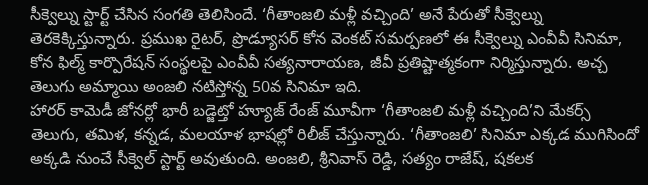సీక్వెల్ను స్టార్ట్ చేసిన సంగతి తెలిసిందే. ‘గీతాంజలి మళ్లీ వచ్చింది’ అనే పేరుతో సీక్వెల్ను తెరకెక్కిస్తున్నారు. ప్రముఖ రైటర్, ప్రొడ్యూసర్ కోన వెంకట్ సమర్పణలో ఈ సీక్వెల్ను ఎంవీవీ సినిమా, కోన ఫిల్మ్ కార్పొరేషన్ సంస్థలపై ఎంవీవీ సత్యనారాయణ, జీవీ ప్రతిష్టాత్మకంగా నిర్మిస్తున్నారు. అచ్చ తెలుగు అమ్మాయి అంజలి నటిస్తోన్న 50వ సినిమా ఇది.
హారర్ కామెడీ జోనర్లో భారీ బడ్జెట్తో హ్యూజ్ రేంజ్ మూవీగా ‘గీతాంజలి మళ్లీ వచ్చింది’ని మేకర్స్ తెలుగు, తమిళ, కన్నడ, మలయాళ భాషల్లో రిలీజ్ చేస్తున్నారు. ‘గీతాంజలి’ సినిమా ఎక్కడ ముగిసిందో అక్కడి నుంచే సీక్వెల్ స్టార్ట్ అవుతుంది. అంజలి, శ్రీనివాస్ రెడ్డి, సత్యం రాజేష్, షకలక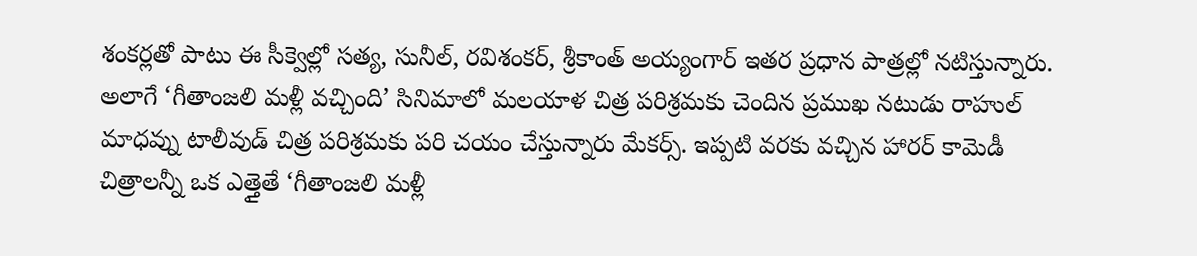శంకర్లతో పాటు ఈ సీక్వెల్లో సత్య, సునీల్, రవిశంకర్, శ్రీకాంత్ అయ్యంగార్ ఇతర ప్రధాన పాత్రల్లో నటిస్తున్నారు. అలాగే ‘గీతాంజలి మళ్లీ వచ్చింది’ సినిమాలో మలయాళ చిత్ర పరిశ్రమకు చెందిన ప్రముఖ నటుడు రాహుల్ మాధవ్ను టాలీవుడ్ చిత్ర పరిశ్రమకు పరి చయం చేస్తున్నారు మేకర్స్. ఇప్పటి వరకు వచ్చిన హారర్ కామెడీ చిత్రాలన్నీ ఒక ఎత్తైతే ‘గీతాంజలి మళ్లీ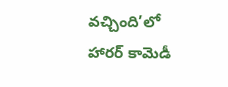వచ్చింది’లో హారర్ కామెడీ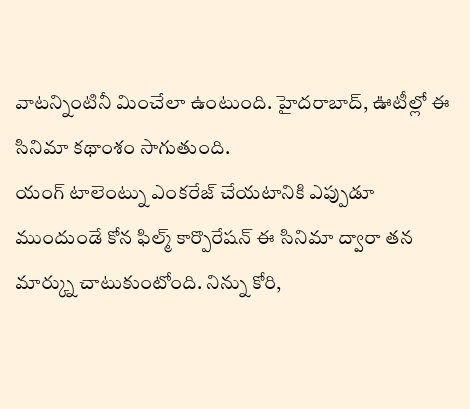వాటన్నింటినీ మించేలా ఉంటుంది. హైదరాబాద్, ఊటీల్లో ఈ సినిమా కథాంశం సాగుతుంది.
యంగ్ టాలెంట్ను ఎంకరేజ్ చేయటానికి ఎప్పుడూ ముందుండే కోన ఫిల్మ్ కార్పొరేషన్ ఈ సినిమా ద్వారా తన మార్క్ను చాటుకుంటోంది. నిన్ను కోరి,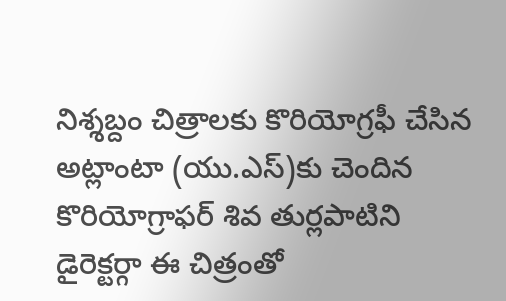నిశ్శబ్దం చిత్రాలకు కొరియోగ్రఫీ చేసిన అట్లాంటా (యు.ఎస్)కు చెందిన కొరియోగ్రాఫర్ శివ తుర్లపాటిని డైరెక్టర్గా ఈ చిత్రంతో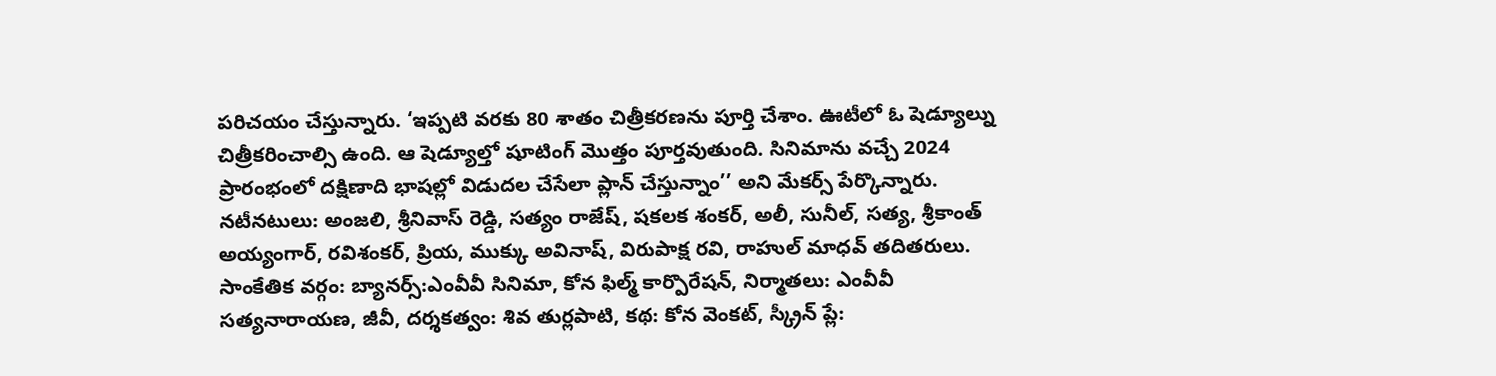పరిచయం చేస్తున్నారు. ‘ఇప్పటి వరకు 80 శాతం చిత్రీకరణను పూర్తి చేశాం. ఊటీలో ఓ షెడ్యూల్ను చిత్రీకరించాల్సి ఉంది. ఆ షెడ్యూల్తో షూటింగ్ మొత్తం పూర్తవుతుంది. సినిమాను వచ్చే 2024 ప్రారంభంలో దక్షిణాది భాషల్లో విడుదల చేసేలా ప్లాన్ చేస్తున్నాం’’ అని మేకర్స్ పేర్కొన్నారు.
నటీనటులు: అంజలి, శ్రీనివాస్ రెడ్డి, సత్యం రాజేష్, షకలక శంకర్, అలీ, సునీల్, సత్య, శ్రీకాంత్ అయ్యంగార్, రవిశంకర్, ప్రియ, ముక్కు అవినాష్, విరుపాక్ష రవి, రాహుల్ మాధవ్ తదితరులు.
సాంకేతిక వర్గం: బ్యానర్స్:ఎంవీవీ సినిమా, కోన ఫిల్మ్ కార్పొరేషన్, నిర్మాతలు: ఎంవీవీ సత్యనారాయణ, జీవీ, దర్శకత్వం: శివ తుర్లపాటి, కథ: కోన వెంకట్, స్క్రీన్ ప్లే: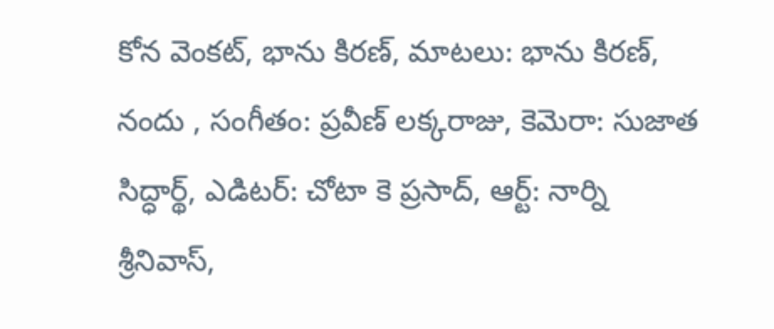కోన వెంకట్, భాను కిరణ్, మాటలు: భాను కిరణ్, నందు , సంగీతం: ప్రవీణ్ లక్కరాజు, కెమెరా: సుజాత సిద్ధార్థ్, ఎడిటర్: చోటా కె ప్రసాద్, ఆర్ట్: నార్ని శ్రీనివాస్,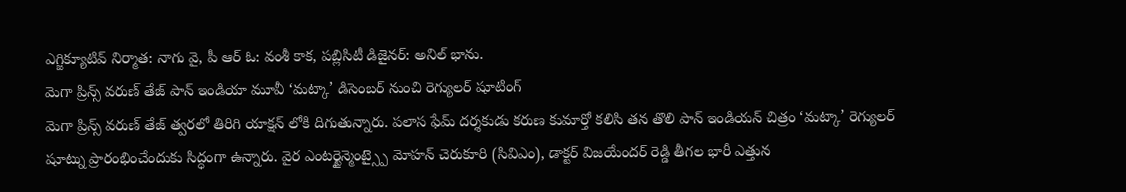ఎగ్జిక్యూటివ్ నిర్మాత: నాగు వై, పీ ఆర్ ఓ: వంశీ కాక, పబ్లిసిటీ డిజైనర్: అనిల్ భాను.
మెగా ప్రిన్స్ వరుణ్ తేజ్ పాన్ ఇండియా మూవీ ‘మట్కా’ డిసెంబర్ నుంచి రెగ్యులర్ షూటింగ్
మెగా ప్రిన్స్ వరుణ్ తేజ్ త్వరలో తిరిగి యాక్షన్ లోకి దిగుతున్నారు. పలాస ఫేమ్ దర్శకుడు కరుణ కుమార్తో కలిసి తన తొలి పాన్ ఇండియన్ చిత్రం ‘మట్కా’ రెగ్యులర్ షూట్ను ప్రారంభించేందుకు సిద్ధంగా ఉన్నారు. వైర ఎంటర్టైన్మెంట్స్పై మోహన్ చెరుకూరి (సివిఎం), డాక్టర్ విజయేందర్ రెడ్డి తీగల భారీ ఎత్తున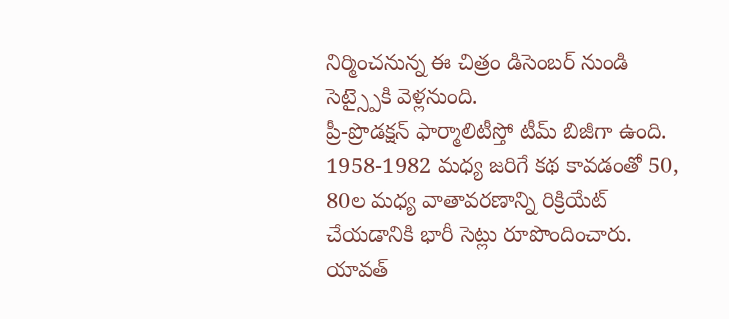నిర్మించనున్న ఈ చిత్రం డిసెంబర్ నుండి సెట్స్పైకి వెళ్లనుంది.
ప్రీ-ప్రొడక్షన్ ఫార్మాలిటీస్తో టీమ్ బిజీగా ఉంది. 1958-1982 మధ్య జరిగే కథ కావడంతో 50, 80ల మధ్య వాతావరణాన్ని రిక్రియేట్ చేయడానికి భారీ సెట్లు రూపొందించారు. యావత్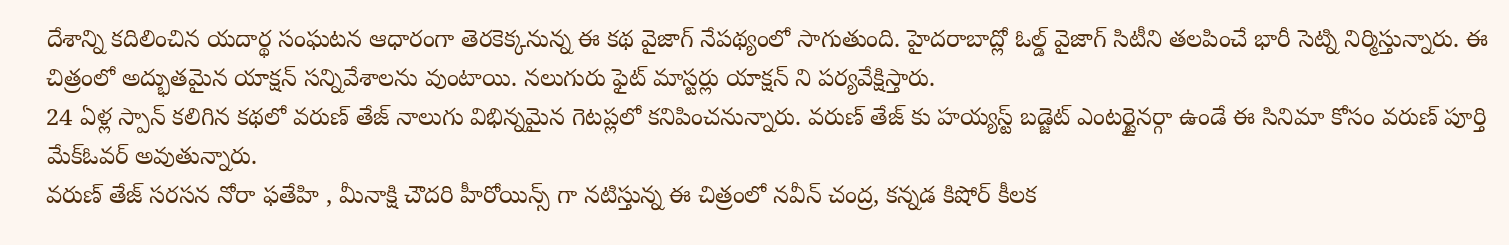దేశాన్ని కదిలించిన యదార్థ సంఘటన ఆధారంగా తెరకెక్కనున్న ఈ కథ వైజాగ్ నేపథ్యంలో సాగుతుంది. హైదరాబాద్లో ఓల్డ్ వైజాగ్ సిటీని తలపించే భారీ సెట్ని నిర్మిస్తున్నారు. ఈ చిత్రంలో అద్భుతమైన యాక్షన్ సన్నివేశాలను వుంటాయి. నలుగురు ఫైట్ మాస్టర్లు యాక్షన్ ని పర్యవేక్షిస్తారు.
24 ఏళ్ల స్పాన్ కలిగిన కథలో వరుణ్ తేజ్ నాలుగు విభిన్నమైన గెటప్లలో కనిపించనున్నారు. వరుణ్ తేజ్ కు హయ్యస్ట్ బడ్జెట్ ఎంటర్టైనర్గా ఉండే ఈ సినిమా కోసం వరుణ్ పూర్తి మేక్ఓవర్ అవుతున్నారు.
వరుణ్ తేజ్ సరసన నోరా ఫతేహి , మీనాక్షి చౌదరి హీరోయిన్స్ గా నటిస్తున్న ఈ చిత్రంలో నవీన్ చంద్ర, కన్నడ కిషోర్ కీలక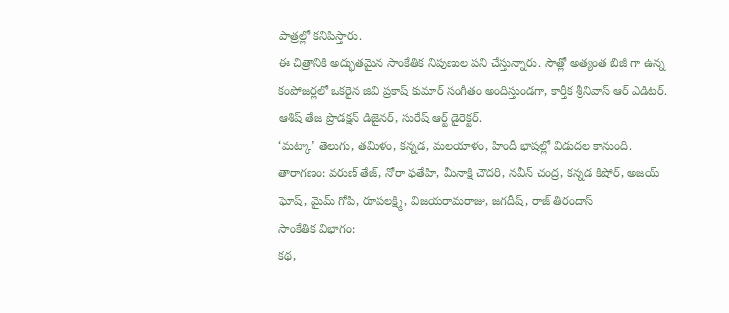పాత్రల్లో కనిపిస్తారు.
ఈ చిత్రానికి అద్భుతమైన సాంకేతిక నిపుణుల పని చేస్తున్నారు. సౌత్లో అత్యంత బిజీ గా ఉన్న కంపోజర్లలో ఒకరైన జివి ప్రకాష్ కుమార్ సంగీతం అందిస్తుండగా, కార్తీక శ్రీనివాస్ ఆర్ ఎడిటర్. ఆశిష్ తేజ ప్రొడక్షన్ డిజైనర్, సురేష్ ఆర్ట్ డైరెక్టర్.
‘మట్కా’ తెలుగు, తమిళం, కన్నడ, మలయాళం, హిందీ భాషల్లో విడుదల కానుంది.
తారాగణం: వరుణ్ తేజ్, నోరా ఫతేహి, మీనాక్షి చౌదరి, నవీన్ చంద్ర, కన్నడ కిషోర్, అజయ్ ఘోష్, మైమ్ గోపి, రూపలక్ష్మి, విజయరామరాజు, జగదీష్, రాజ్ తిరందాస్
సాంకేతిక విభాగం:
కథ,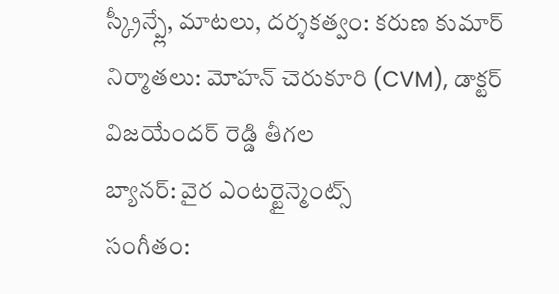స్క్రీన్ప్లే, మాటలు, దర్శకత్వం: కరుణ కుమార్
నిర్మాతలు: మోహన్ చెరుకూరి (CVM), డాక్టర్ విజయేందర్ రెడ్డి తీగల
బ్యానర్: వైర ఎంటర్టైన్మెంట్స్
సంగీతం: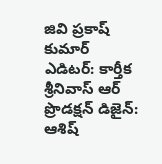జివి ప్రకాష్ కుమార్
ఎడిటర్: కార్తీక శ్రీనివాస్ ఆర్
ప్రొడక్షన్ డిజైన్: ఆశిష్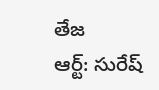తేజ
ఆర్ట్: సురేష్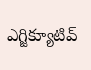ఎగ్జిక్యూటివ్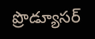ప్రొడ్యూసర్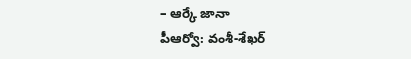– ఆర్కే జానా
పీఆర్వో: వంశీ-శేఖర్